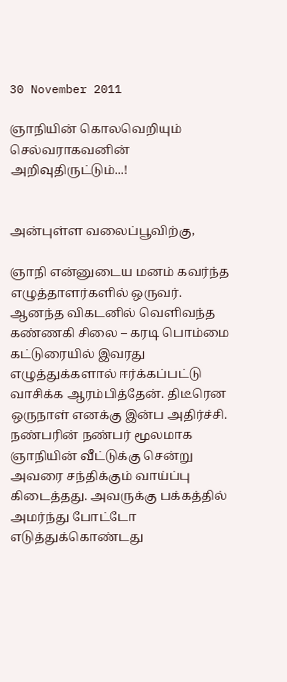30 November 2011

ஞாநியின் கொலவெறியும் செல்வராகவனின் அறிவுதிருட்டும்...!


அன்புள்ள வலைப்பூவிற்கு,

ஞாநி என்னுடைய மனம் கவர்ந்த எழுத்தாளர்களில் ஒருவர். ஆனந்த விகடனில் வெளிவந்த கண்ணகி சிலை – கரடி பொம்மை கட்டுரையில் இவரது எழுத்துக்களால் ஈர்க்கப்பட்டு வாசிக்க ஆரம்பித்தேன். திடீரென ஒருநாள் எனக்கு இன்ப அதிர்ச்சி. நண்பரின் நண்பர் மூலமாக ஞாநியின் வீட்டுக்கு சென்று அவரை சந்திக்கும் வாய்ப்பு கிடைத்தது. அவருக்கு பக்கத்தில் அமர்ந்து போட்டோ எடுத்துக்கொண்டது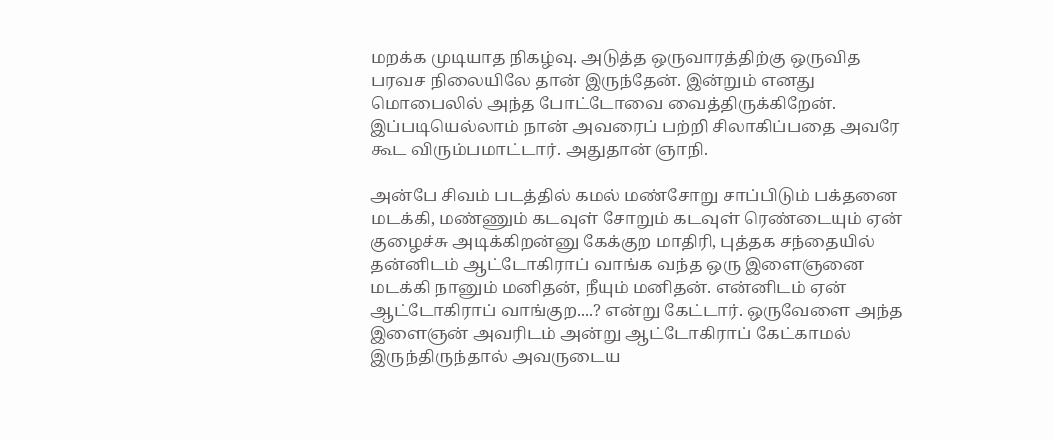மறக்க முடியாத நிகழ்வு. அடுத்த ஒருவாரத்திற்கு ஒருவித பரவச நிலையிலே தான் இருந்தேன். இன்றும் எனது மொபைலில் அந்த போட்டோவை வைத்திருக்கிறேன். இப்படியெல்லாம் நான் அவரைப் பற்றி சிலாகிப்பதை அவரே கூட விரும்பமாட்டார். அதுதான் ஞாநி.

அன்பே சிவம் படத்தில் கமல் மண்சோறு சாப்பிடும் பக்தனை மடக்கி, மண்ணும் கடவுள் சோறும் கடவுள் ரெண்டையும் ஏன் குழைச்சு அடிக்கிறன்னு கேக்குற மாதிரி, புத்தக சந்தையில் தன்னிடம் ஆட்டோகிராப் வாங்க வந்த ஒரு இளைஞனை மடக்கி நானும் மனிதன், நீயும் மனிதன். என்னிடம் ஏன் ஆட்டோகிராப் வாங்குற....? என்று கேட்டார். ஒருவேளை அந்த இளைஞன் அவரிடம் அன்று ஆட்டோகிராப் கேட்காமல் இருந்திருந்தால் அவருடைய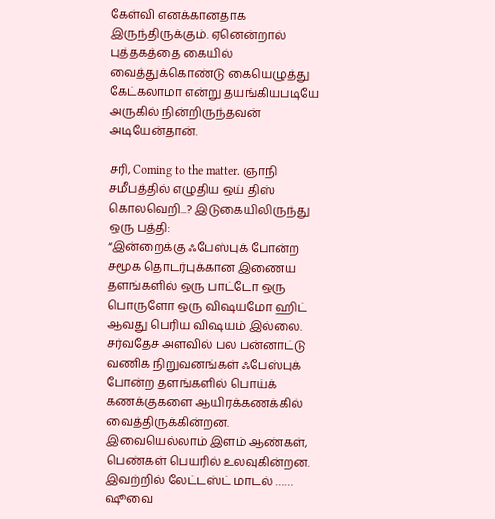கேள்வி எனக்கானதாக இருந்திருக்கும். ஏனென்றால் புத்தகத்தை கையில் வைத்துக்கொண்டு கையெழுத்து கேட்கலாமா என்று தயங்கியபடியே அருகில் நின்றிருந்தவன் அடியேன்தான்.

சரி, Coming to the matter. ஞாநி சமீபத்தில் எழுதிய ஒய் திஸ் கொலவெறி...? இடுகையிலிருந்து ஒரு பத்தி:
“இன்றைக்கு ஃபேஸ்புக் போன்ற சமூக தொடர்புக்கான இணைய தளங்களில் ஒரு பாட்டோ ஒரு பொருளோ ஒரு விஷயமோ ஹிட் ஆவது பெரிய விஷயம் இல்லை. சர்வதேச அளவில் பல பன்னாட்டு வணிக நிறுவனங்கள் ஃபேஸ்புக் போன்ற தளங்களில் பொய்க் கணக்குகளை ஆயிரக்கணக்கில் வைத்திருக்கின்றன. இவையெல்லாம் இளம் ஆண்கள், பெண்கள் பெயரில் உலவுகின்றன. இவற்றில் லேட்டஸ்ட் மாடல் …… ஷூவை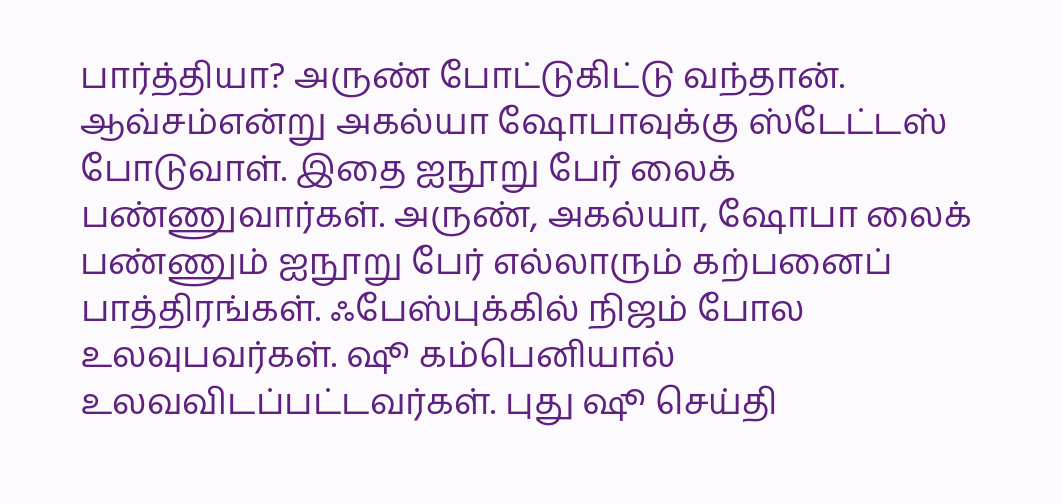பார்த்தியா? அருண் போட்டுகிட்டு வந்தான். ஆவ்சம்என்று அகல்யா ஷோபாவுக்கு ஸ்டேட்டஸ் போடுவாள். இதை ஐநூறு பேர் லைக் பண்ணுவார்கள். அருண், அகல்யா, ஷோபா லைக் பண்ணும் ஐநூறு பேர் எல்லாரும் கற்பனைப் பாத்திரங்கள். ஃபேஸ்புக்கில் நிஜம் போல உலவுபவர்கள். ஷூ கம்பெனியால் உலவவிடப்பட்டவர்கள். புது ஷூ செய்தி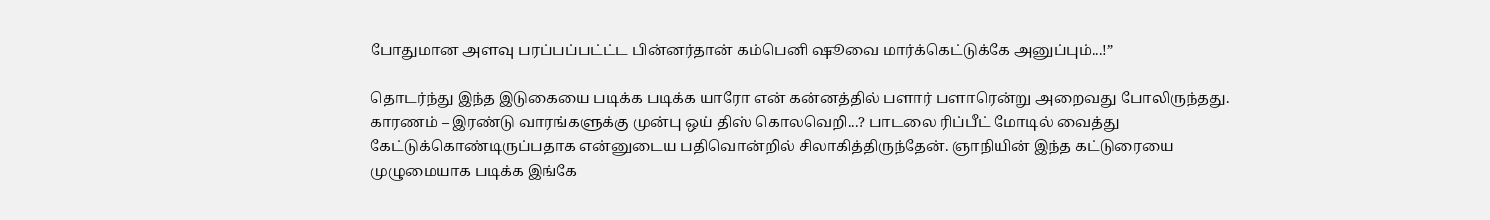போதுமான அளவு பரப்பப்பட்ட்ட பின்னர்தான் கம்பெனி ஷூவை மார்க்கெட்டுக்கே அனுப்பும்...!”

தொடர்ந்து இந்த இடுகையை படிக்க படிக்க யாரோ என் கன்னத்தில் பளார் பளாரென்று அறைவது போலிருந்தது. காரணம் – இரண்டு வாரங்களுக்கு முன்பு ஒய் திஸ் கொலவெறி...? பாடலை ரிப்பீட் மோடில் வைத்து கேட்டுக்கொண்டிருப்பதாக என்னுடைய பதிவொன்றில் சிலாகித்திருந்தேன். ஞாநியின் இந்த கட்டுரையை முழுமையாக படிக்க இங்கே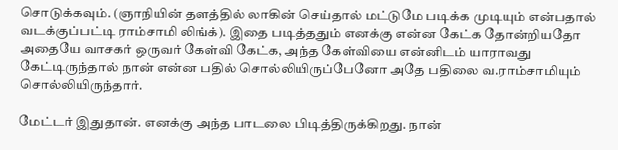சொடுக்கவும். (ஞாநியின் தளத்தில் லாகின் செய்தால் மட்டுமே படிக்க முடியும் என்பதால் வடக்குப்பட்டி ராம்சாமி லிங்க்). இதை படித்ததும் எனக்கு என்ன கேட்க தோன்றியதோ அதையே வாசகர் ஒருவர் கேள்வி கேட்க, அந்த கேள்வியை என்னிடம் யாராவது கேட்டிருந்தால் நான் என்ன பதில் சொல்லியிருப்பேனோ அதே பதிலை வ.ராம்சாமியும் சொல்லியிருந்தார்.

மேட்டர் இதுதான். எனக்கு அந்த பாடலை பிடித்திருக்கிறது. நான்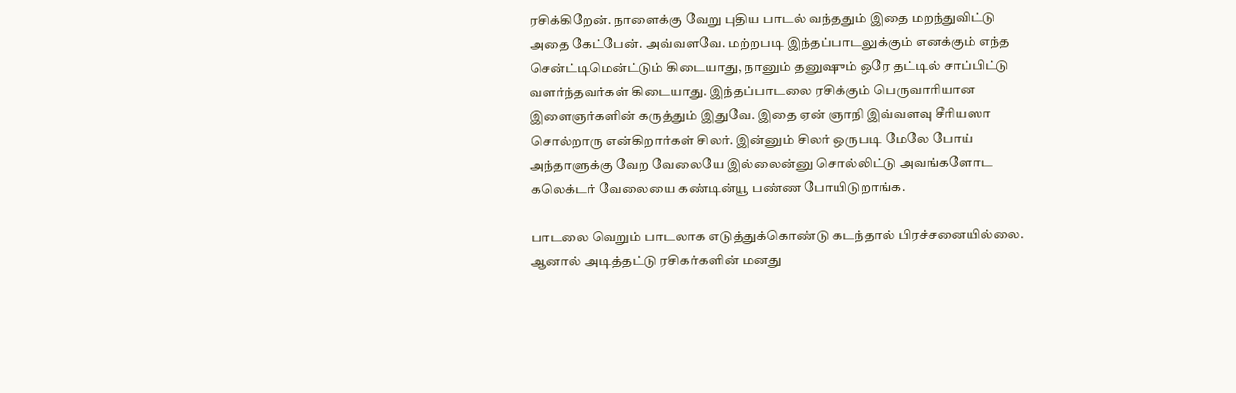ரசிக்கிறேன். நாளைக்கு வேறு புதிய பாடல் வந்ததும் இதை மறந்துவிட்டு அதை கேட்பேன். அவ்வளவே. மற்றபடி இந்தப்பாடலுக்கும் எனக்கும் எந்த சென்ட்டிமென்ட்டும் கிடையாது, நானும் தனுஷும் ஒரே தட்டில் சாப்பிட்டு வளர்ந்தவர்கள் கிடையாது. இந்தப்பாடலை ரசிக்கும் பெருவாரியான இளைஞர்களின் கருத்தும் இதுவே. இதை ஏன் ஞாநி இவ்வளவு சீரியஸா சொல்றாரு என்கிறார்கள் சிலர். இன்னும் சிலர் ஒருபடி மேலே போய் அந்தாளுக்கு வேற வேலையே இல்லைன்னு சொல்லிட்டு அவங்களோட கலெக்டர் வேலையை கண்டின்யூ பண்ண போயிடுறாங்க.

பாடலை வெறும் பாடலாக எடுத்துக்கொண்டு கடந்தால் பிரச்சனையில்லை. ஆனால் அடித்தட்டு ரசிகர்களின் மனது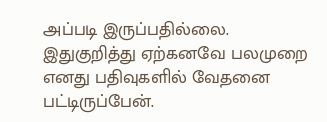அப்படி இருப்பதில்லை. இதுகுறித்து ஏற்கனவே பலமுறை எனது பதிவுகளில் வேதனை பட்டிருப்பேன்.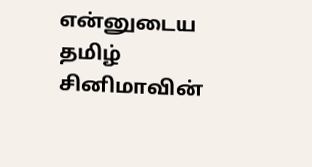என்னுடைய தமிழ் சினிமாவின்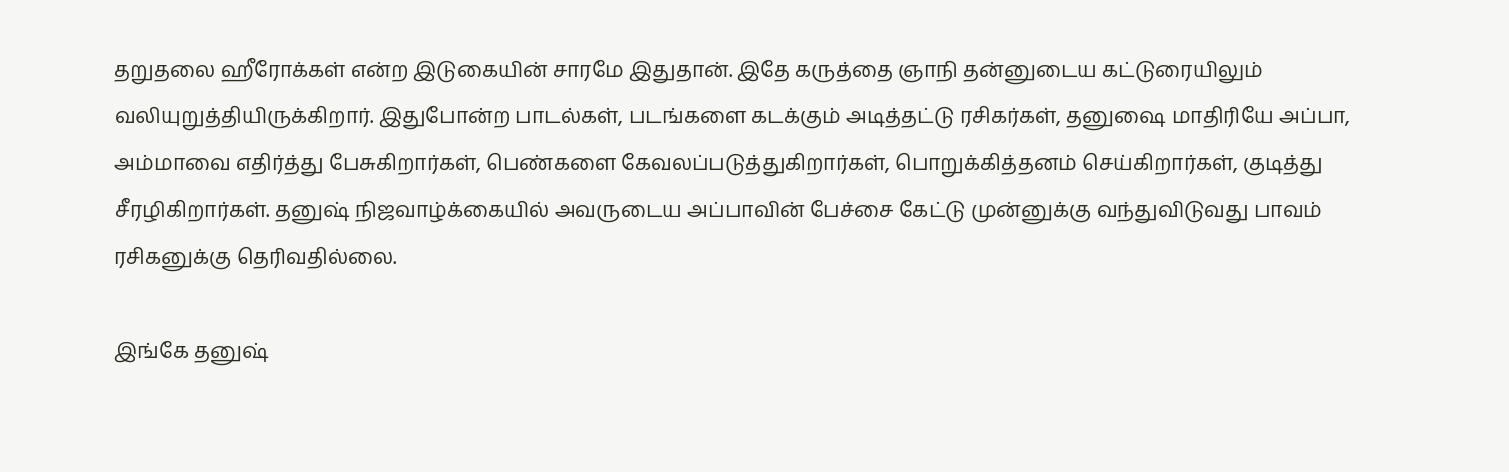தறுதலை ஹீரோக்கள் என்ற இடுகையின் சாரமே இதுதான். இதே கருத்தை ஞாநி தன்னுடைய கட்டுரையிலும் வலியுறுத்தியிருக்கிறார். இதுபோன்ற பாடல்கள், படங்களை கடக்கும் அடித்தட்டு ரசிகர்கள், தனுஷை மாதிரியே அப்பா, அம்மாவை எதிர்த்து பேசுகிறார்கள், பெண்களை கேவலப்படுத்துகிறார்கள், பொறுக்கித்தனம் செய்கிறார்கள், குடித்து சீரழிகிறார்கள். தனுஷ் நிஜவாழ்க்கையில் அவருடைய அப்பாவின் பேச்சை கேட்டு முன்னுக்கு வந்துவிடுவது பாவம் ரசிகனுக்கு தெரிவதில்லை.

இங்கே தனுஷ்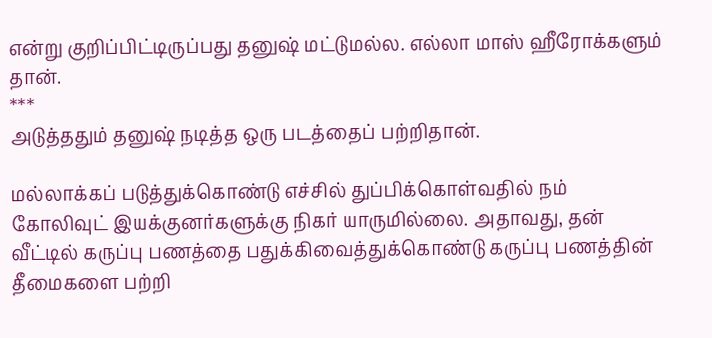என்று குறிப்பிட்டிருப்பது தனுஷ் மட்டுமல்ல. எல்லா மாஸ் ஹீரோக்களும் தான்.
***
அடுத்ததும் தனுஷ் நடித்த ஒரு படத்தைப் பற்றிதான்.

மல்லாக்கப் படுத்துக்கொண்டு எச்சில் துப்பிக்கொள்வதில் நம் கோலிவுட் இயக்குனர்களுக்கு நிகர் யாருமில்லை. அதாவது, தன் வீட்டில் கருப்பு பணத்தை பதுக்கிவைத்துக்கொண்டு கருப்பு பணத்தின் தீமைகளை பற்றி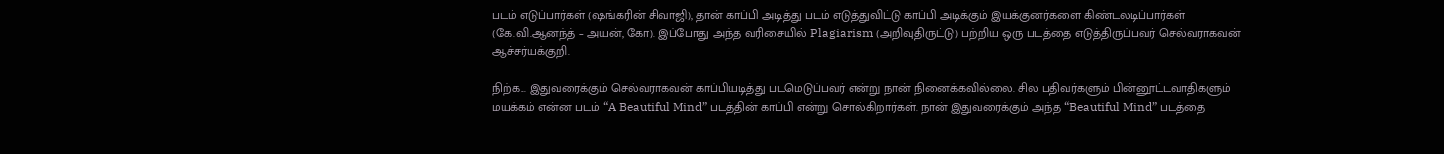படம் எடுப்பார்கள் (ஷங்கரின் சிவாஜி), தான் காப்பி அடித்து படம் எடுத்துவிட்டு காப்பி அடிக்கும் இயக்குனர்களை கிண்டலடிப்பார்கள் (கே.வி.ஆனந்த் – அயன், கோ). இப்போது அந்த வரிசையில் Plagiarism (அறிவுதிருட்டு) பற்றிய ஒரு படத்தை எடுத்திருப்பவர் செல்வராகவன் ஆச்சர்யக்குறி.

நிற்க... இதுவரைக்கும் செல்வராகவன் காப்பியடித்து படமெடுப்பவர் என்று நான் நினைக்கவில்லை. சில பதிவர்களும் பின்னூட்டவாதிகளும் மயக்கம் என்ன படம் “A Beautiful Mind” படத்தின் காப்பி என்று சொல்கிறார்கள். நான் இதுவரைக்கும் அந்த “Beautiful Mind” படத்தை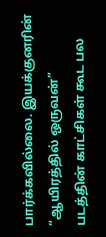பார்க்கவில்லை. இயக்குனரின் “ஆயிரத்தில் ஒருவன்” படத்தின் காட்சிகள் கூட பல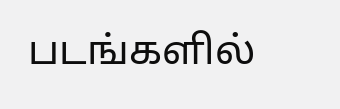படங்களில்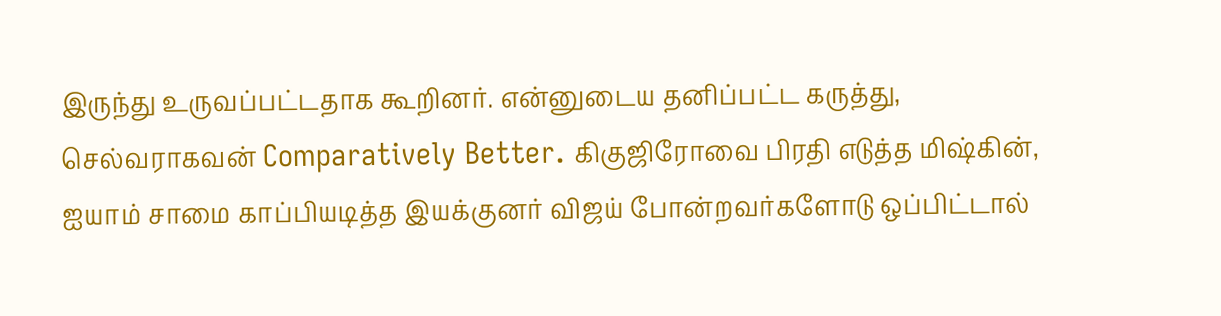இருந்து உருவப்பட்டதாக கூறினர். என்னுடைய தனிப்பட்ட கருத்து, செல்வராகவன் Comparatively Better. கிகுஜிரோவை பிரதி எடுத்த மிஷ்கின், ஐயாம் சாமை காப்பியடித்த இயக்குனர் விஜய் போன்றவர்களோடு ஒப்பிட்டால்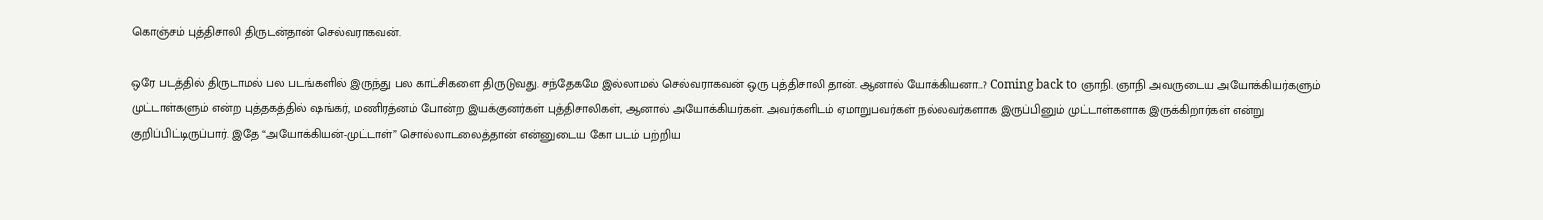கொஞ்சம் புத்திசாலி திருடன்தான் செல்வராகவன்.

ஒரே படத்தில் திருடாமல் பல படங்களில் இருந்து பல காட்சிகளை திருடுவது. சந்தேகமே இல்லாமல் செல்வராகவன் ஒரு புத்திசாலி தான். ஆனால் யோக்கியனா...? Coming back to ஞாநி. ஞாநி அவருடைய அயோக்கியர்களும் முட்டாள்களும் என்ற புத்தகத்தில் ஷங்கர், மணிரத்னம் போன்ற இயக்குனர்கள் புத்திசாலிகள், ஆனால் அயோக்கியர்கள். அவர்களிடம் ஏமாறுபவர்கள் நல்லவர்களாக இருப்பினும் முட்டாள்களாக இருக்கிறார்கள் என்று குறிப்பிட்டிருப்பார். இதே “அயோக்கியன்-முட்டாள்” சொல்லாடலைத்தான் என்னுடைய கோ படம் பற்றிய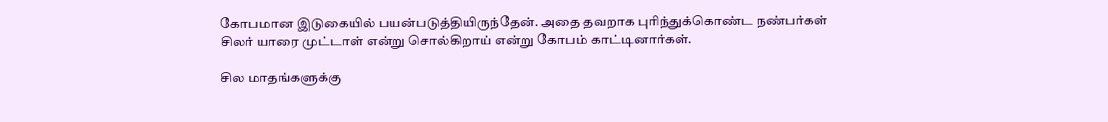கோபமான இடுகையில் பயன்படுத்தியிருந்தேன். அதை தவறாக புரிந்துக்கொண்ட நண்பர்கள் சிலர் யாரை முட்டாள் என்று சொல்கிறாய் என்று கோபம் காட்டினார்கள்.

சில மாதங்களுக்கு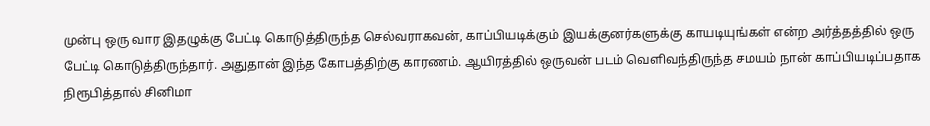முன்பு ஒரு வார இதழுக்கு பேட்டி கொடுத்திருந்த செல்வராகவன், காப்பியடிக்கும் இயக்குனர்களுக்கு காயடியுங்கள் என்ற அர்த்தத்தில் ஒரு பேட்டி கொடுத்திருந்தார். அதுதான் இந்த கோபத்திற்கு காரணம். ஆயிரத்தில் ஒருவன் படம் வெளிவந்திருந்த சமயம் நான் காப்பியடிப்பதாக நிரூபித்தால் சினிமா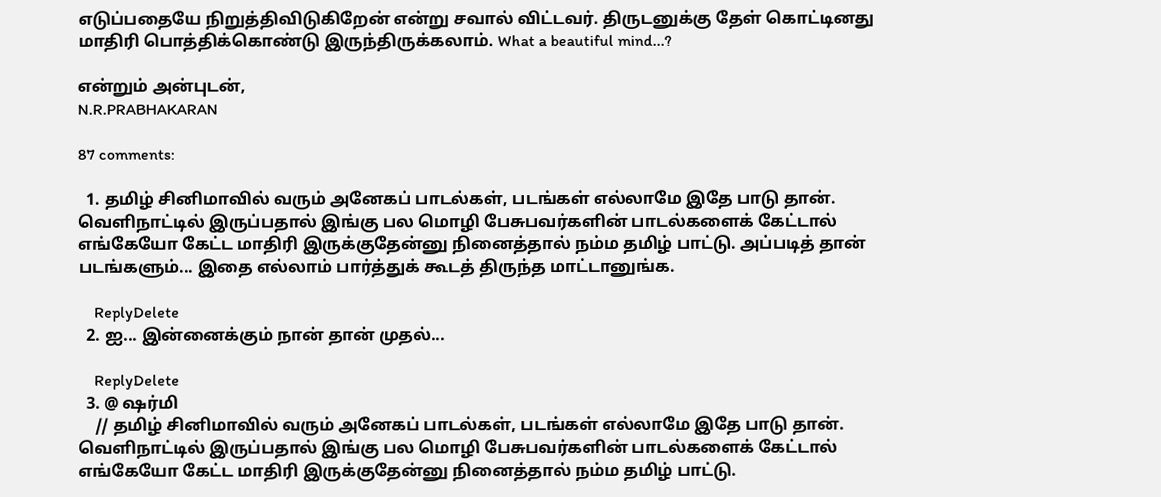எடுப்பதையே நிறுத்திவிடுகிறேன் என்று சவால் விட்டவர். திருடனுக்கு தேள் கொட்டினது மாதிரி பொத்திக்கொண்டு இருந்திருக்கலாம். What a beautiful mind...?

என்றும் அன்புடன்,
N.R.PRABHAKARAN

87 comments:

  1. தமிழ் சினிமாவில் வரும் அனேகப் பாடல்கள், படங்கள் எல்லாமே இதே பாடு தான். வெளிநாட்டில் இருப்பதால் இங்கு பல மொழி பேசுபவர்களின் பாடல்களைக் கேட்டால் எங்கேயோ கேட்ட மாதிரி இருக்குதேன்னு நினைத்தால் நம்ம தமிழ் பாட்டு. அப்படித் தான் படங்களும்... இதை எல்லாம் பார்த்துக் கூடத் திருந்த மாட்டானுங்க.

    ReplyDelete
  2. ஐ... இன்னைக்கும் நான் தான் முதல்...

    ReplyDelete
  3. @ ஷர்மி
    // தமிழ் சினிமாவில் வரும் அனேகப் பாடல்கள், படங்கள் எல்லாமே இதே பாடு தான். வெளிநாட்டில் இருப்பதால் இங்கு பல மொழி பேசுபவர்களின் பாடல்களைக் கேட்டால் எங்கேயோ கேட்ட மாதிரி இருக்குதேன்னு நினைத்தால் நம்ம தமிழ் பாட்டு.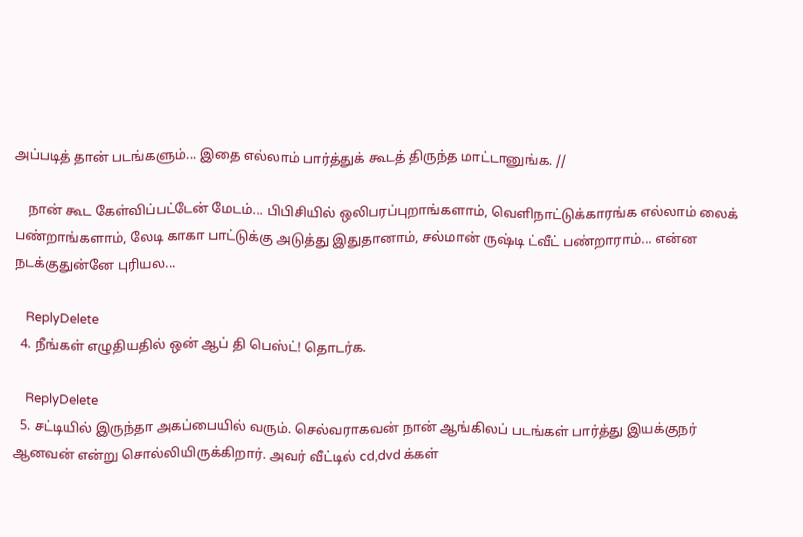அப்படித் தான் படங்களும்... இதை எல்லாம் பார்த்துக் கூடத் திருந்த மாட்டானுங்க. //

    நான் கூட கேள்விப்பட்டேன் மேடம்... பிபிசியில் ஒலிபரப்புறாங்களாம், வெளிநாட்டுக்காரங்க எல்லாம் லைக் பண்றாங்களாம், லேடி காகா பாட்டுக்கு அடுத்து இதுதானாம், சல்மான் ருஷ்டி ட்வீட் பண்றாராம்... என்ன நடக்குதுன்னே புரியல...

    ReplyDelete
  4. நீங்கள் எழுதியதில் ஒன் ஆப் தி பெஸ்ட்! தொடர்க.

    ReplyDelete
  5. சட்டியில் இருந்தா அகப்பையில் வரும். செல்வராகவன் நான் ஆங்கிலப் படங்கள் பார்த்து இயக்குநர் ஆனவன் என்று சொல்லியிருக்கிறார். அவர் வீட்டில் cd,dvd க்கள்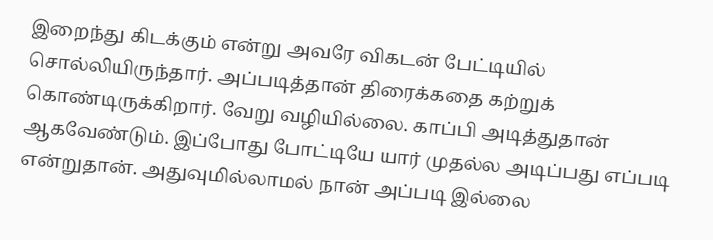இறைந்து கிடக்கும் என்று அவரே விகடன் பேட்டியில் சொல்லியிருந்தார். அப்படித்தான் திரைக்கதை கற்றுக் கொண்டிருக்கிறார். வேறு வழியில்லை. காப்பி அடித்துதான் ஆகவேண்டும். இப்போது போட்டியே யார் முதல்ல அடிப்பது எப்படி என்றுதான். அதுவுமில்லாமல் நான் அப்படி இல்லை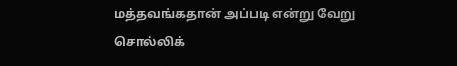மத்தவங்கதான் அப்படி என்று வேறு சொல்லிக்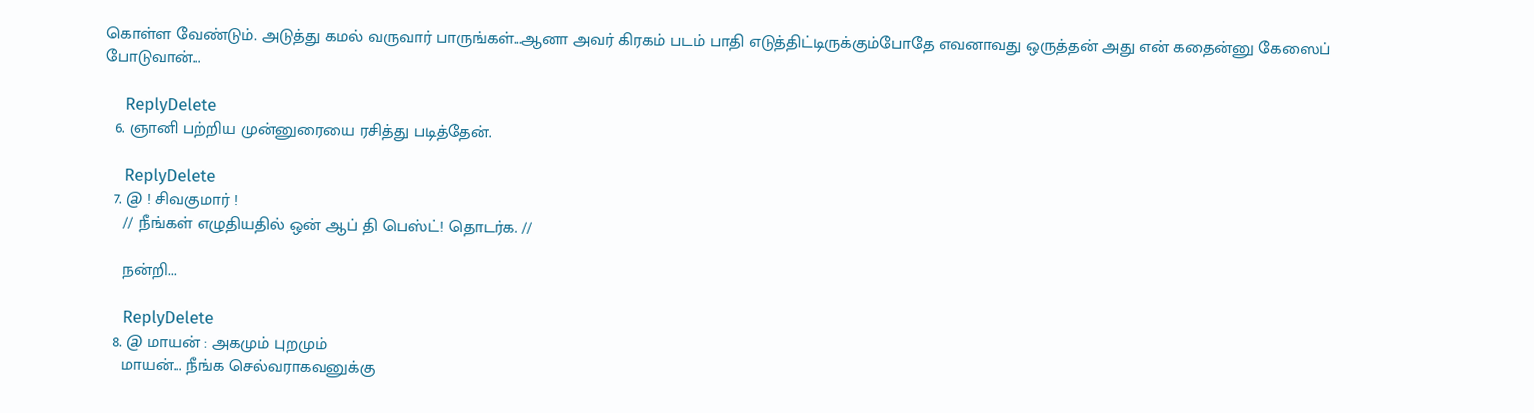கொள்ள வேண்டும். அடுத்து கமல் வருவார் பாருங்கள்...ஆனா அவர் கிரகம் படம் பாதி எடுத்திட்டிருக்கும்போதே எவனாவது ஒருத்தன் அது என் கதைன்னு கேஸைப் போடுவான்...

    ReplyDelete
  6. ஞானி பற்றிய முன்னுரையை ரசித்து படித்தேன்.

    ReplyDelete
  7. @ ! சிவகுமார் !
    // நீங்கள் எழுதியதில் ஒன் ஆப் தி பெஸ்ட்! தொடர்க. //

    நன்றி...

    ReplyDelete
  8. @ மாயன் : அகமும் புறமும்
    மாயன்... நீங்க செல்வராகவனுக்கு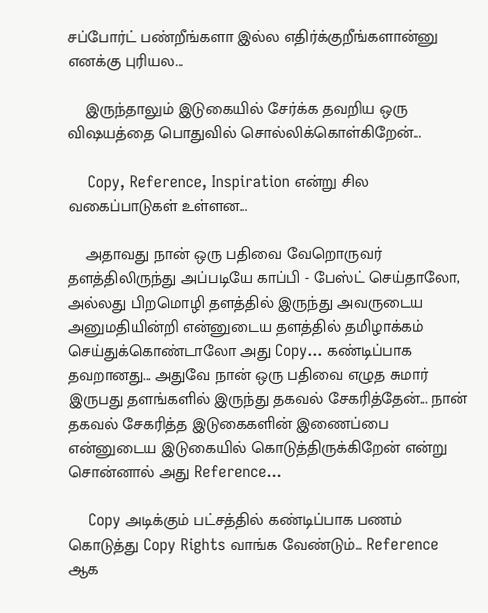சப்போர்ட் பண்றீங்களா இல்ல எதிர்க்குறீங்களான்னு எனக்கு புரியல...

    இருந்தாலும் இடுகையில் சேர்க்க தவறிய ஒரு விஷயத்தை பொதுவில் சொல்லிக்கொள்கிறேன்...

    Copy, Reference, Inspiration என்று சில வகைப்பாடுகள் உள்ளன...

    அதாவது நான் ஒரு பதிவை வேறொருவர் தளத்திலிருந்து அப்படியே காப்பி - பேஸ்ட் செய்தாலோ, அல்லது பிறமொழி தளத்தில் இருந்து அவருடைய அனுமதியின்றி என்னுடைய தளத்தில் தமிழாக்கம் செய்துக்கொண்டாலோ அது Copy... கண்டிப்பாக தவறானது... அதுவே நான் ஒரு பதிவை எழுத சுமார் இருபது தளங்களில் இருந்து தகவல் சேகரித்தேன்... நான் தகவல் சேகரித்த இடுகைகளின் இணைப்பை என்னுடைய இடுகையில் கொடுத்திருக்கிறேன் என்று சொன்னால் அது Reference...

    Copy அடிக்கும் பட்சத்தில் கண்டிப்பாக பணம் கொடுத்து Copy Rights வாங்க வேண்டும்... Reference ஆக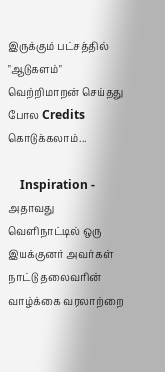இருக்கும் பட்சத்தில் "ஆடுகளம்" வெற்றிமாறன் செய்தது போல Credits கொடுக்கலாம்...

    Inspiration - அதாவது வெளிநாட்டில் ஒரு இயக்குனர் அவர்கள் நாட்டு தலைவரின் வாழ்க்கை வரலாற்றை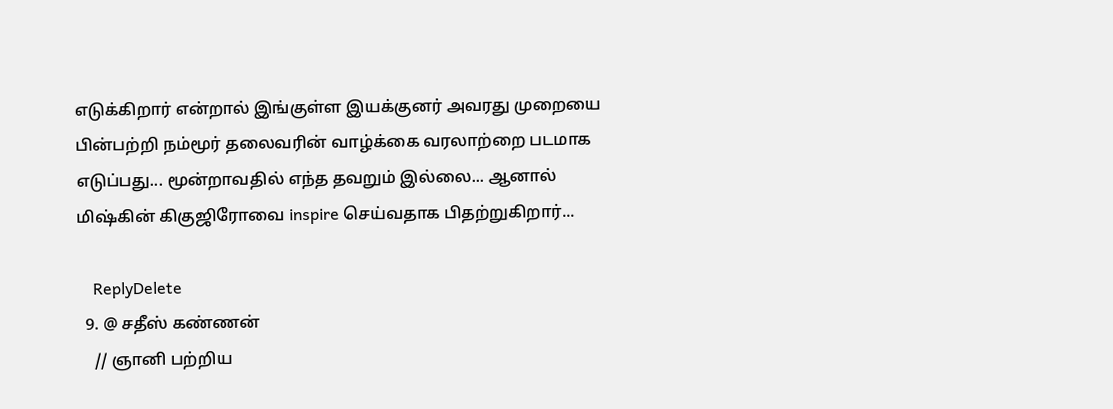எடுக்கிறார் என்றால் இங்குள்ள இயக்குனர் அவரது முறையை பின்பற்றி நம்மூர் தலைவரின் வாழ்க்கை வரலாற்றை படமாக எடுப்பது... மூன்றாவதில் எந்த தவறும் இல்லை... ஆனால் மிஷ்கின் கிகுஜிரோவை inspire செய்வதாக பிதற்றுகிறார்...

    ReplyDelete
  9. @ சதீஸ் கண்ணன்
    // ஞானி பற்றிய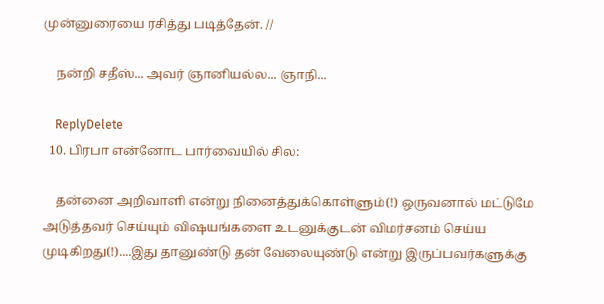முன்னுரையை ரசித்து படித்தேன். //

    நன்றி சதீஸ்... அவர் ஞானியல்ல... ஞாநி...

    ReplyDelete
  10. பிரபா என்னோட பார்வையில் சில:

    தன்னை அறிவாளி என்று நினைத்துக்கொள்ளும்(!) ஒருவனால் மட்டுமே அடுத்தவர் செய்யும் விஷயங்களை உடனுக்குடன் விமர்சனம் செய்ய முடிகிறது(!)....இது தானுண்டு தன் வேலையுண்டு என்று இருப்பவர்களுக்கு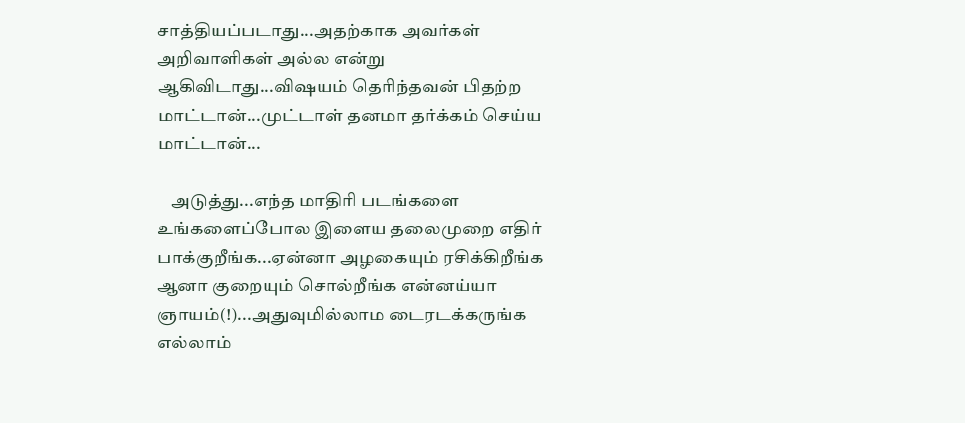சாத்தியப்படாது...அதற்காக அவர்கள் அறிவாளிகள் அல்ல என்று ஆகிவிடாது...விஷயம் தெரிந்தவன் பிதற்ற மாட்டான்...முட்டாள் தனமா தர்க்கம் செய்ய மாட்டான்...

    அடுத்து...எந்த மாதிரி படங்களை உங்களைப்போல இளைய தலைமுறை எதிர் பாக்குறீங்க...ஏன்னா அழகையும் ரசிக்கிறீங்க ஆனா குறையும் சொல்றீங்க என்னய்யா ஞாயம்(!)...அதுவுமில்லாம டைரடக்கருங்க எல்லாம்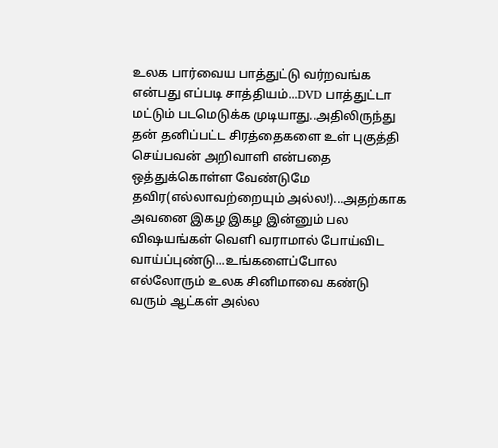உலக பார்வைய பாத்துட்டு வர்றவங்க என்பது எப்படி சாத்தியம்...DVD பாத்துட்டா மட்டும் படமெடுக்க முடியாது..அதிலிருந்து தன் தனிப்பட்ட சிரத்தைகளை உள் புகுத்தி செய்பவன் அறிவாளி என்பதை ஒத்துக்கொள்ள வேண்டுமே தவிர(எல்லாவற்றையும் அல்ல!)...அதற்காக அவனை இகழ இகழ இன்னும் பல விஷயங்கள் வெளி வராமால் போய்விட வாய்ப்புண்டு...உங்களைப்போல எல்லோரும் உலக சினிமாவை கண்டு வரும் ஆட்கள் அல்ல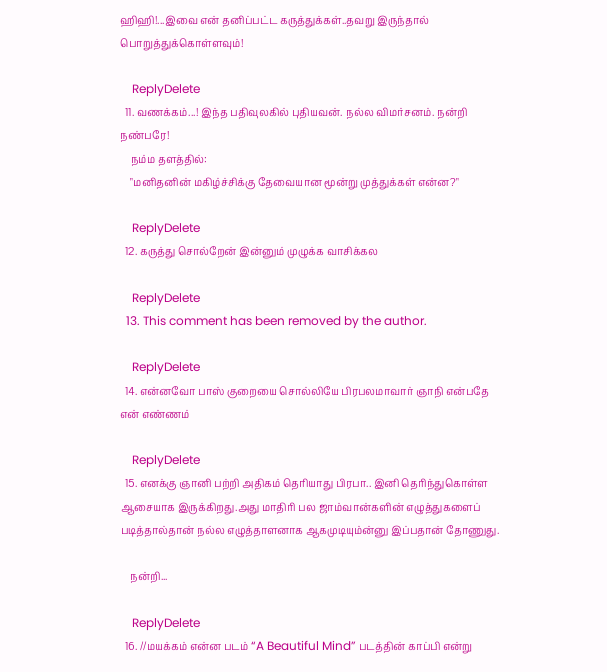ஹிஹி!...இவை என் தனிப்பட்ட கருத்துக்கள்..தவறு இருந்தால் பொறுத்துக்கொள்ளவும்!

    ReplyDelete
  11. வணக்கம்...! இந்த பதிவுலகில் புதியவன். நல்ல விமர்சனம். நன்றி நண்பரே!
    நம்ம தளத்தில்:
    "மனிதனின் மகிழ்ச்சிக்கு தேவையான மூன்று முத்துக்கள் என்ன?"

    ReplyDelete
  12. கருத்து சொல்றேன் இன்னும் முழுக்க வாசிக்கல

    ReplyDelete
  13. This comment has been removed by the author.

    ReplyDelete
  14. என்னவோ பாஸ் குறையை சொல்லியே பிரபலமாவார் ஞாநி என்பதே என் எண்ணம்

    ReplyDelete
  15. எனக்கு ஞானி பற்றி அதிகம் தெரியாது பிரபா.. இனி தெரிந்துகொள்ள ஆசையாக இருக்கிறது.அது மாதிரி பல ஜாம்வான்களின் எழுத்துகளைப் படித்தால்தான் நல்ல எழுத்தாளனாக ஆகமுடியும்ன்னு இப்பதான் தோணுது.

    நன்றி...

    ReplyDelete
  16. //மயக்கம் என்ன படம் “A Beautiful Mind” படத்தின் காப்பி என்று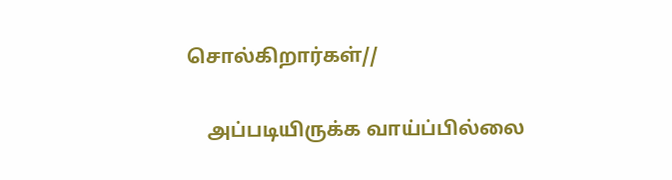சொல்கிறார்கள்//

    அப்படியிருக்க வாய்ப்பில்லை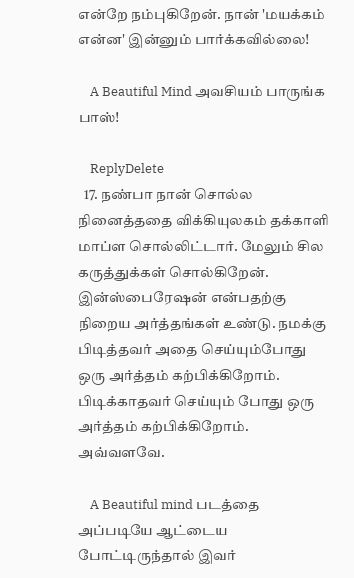என்றே நம்புகிறேன். நான் 'மயக்கம் என்ன' இன்னும் பார்க்கவில்லை!

    A Beautiful Mind அவசியம் பாருங்க பாஸ்!

    ReplyDelete
  17. நண்பா நான் சொல்ல நினைத்ததை விக்கியுலகம் தக்காளி மாப்ள சொல்லிட்டார். மேலும் சில கருத்துக்கள் சொல்கிறேன். இன்ஸ்பைரேஷன் என்பதற்கு நிறைய அர்த்தங்கள் உண்டு. நமக்கு பிடித்தவர் அதை செய்யும்போது ஒரு அர்த்தம் கற்பிக்கிறோம். பிடிக்காதவர் செய்யும் போது ஒரு அர்த்தம் கற்பிக்கிறோம். அவ்வளவே.

    A Beautiful mind படத்தை அப்படியே ஆட்டைய போட்டிருந்தால் இவர்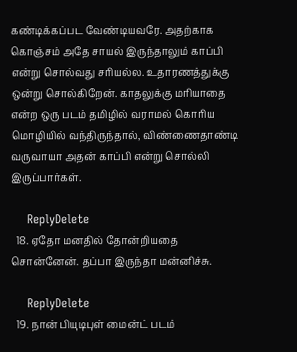கண்டிக்கப்பட வேண்டியவரே. அதற்காக கொஞ்சம் அதே சாயல் இருந்தாலும் காப்பி என்று சொல்வது சரியல்ல. உதாரணத்துக்கு ஒன்று சொல்கிறேன். காதலுக்கு மரியாதை என்ற ஒரு படம் தமிழில் வராமல் கொரிய மொழியில் வந்திருந்தால், விண்ணைதாண்டி வருவாயா அதன் காப்பி என்று சொல்லி இருப்பார்கள்.

    ReplyDelete
  18. ஏதோ மனதில் தோன்றியதை சொன்னேன். தப்பா இருந்தா மன்னிச்சு.

    ReplyDelete
  19. நான் பியுடிபுள் மைன்ட் படம்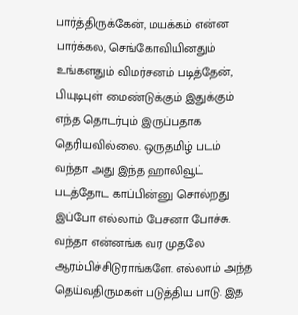பார்த்திருக்கேன், மயக்கம் என்ன பார்க்கல, செங்கோவியினதும் உங்களதும் விமர்சனம் படித்தேன், பியுடிபுள் மைண்டுக்கும் இதுக்கும் எந்த தொடர்பும் இருப்பதாக தெரியவில்லை. ஒருதமிழ் படம் வந்தா அது இந்த ஹாலிவூட் படத்தோட காப்பின்னு சொல்றது இப்போ எல்லாம் பேசனா போச்சு. வந்தா என்னங்க வர முதலே ஆரம்பிச்சிடுராங்களே. எல்லாம் அந்த தெய்வதிருமகள் படுத்திய பாடு. இத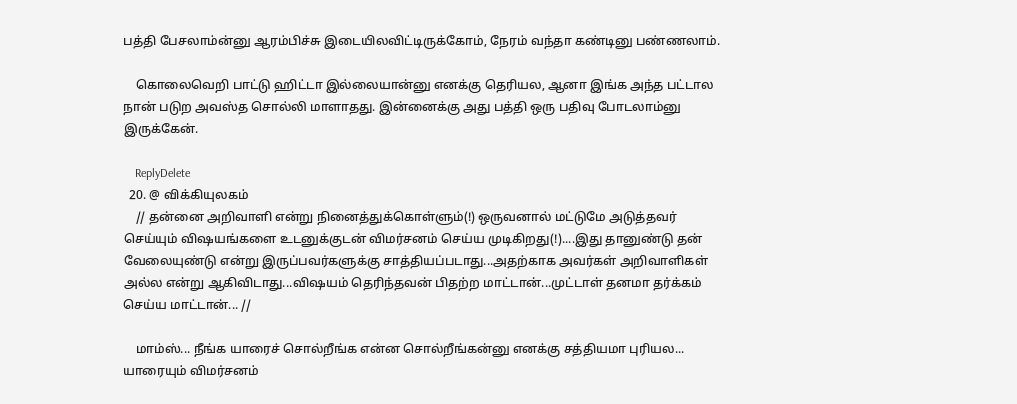பத்தி பேசலாம்ன்னு ஆரம்பிச்சு இடையிலவிட்டிருக்கோம், நேரம் வந்தா கண்டினு பண்ணலாம்.

    கொலைவெறி பாட்டு ஹிட்டா இல்லையான்னு எனக்கு தெரியல, ஆனா இங்க அந்த பட்டால நான் படுற அவஸ்த சொல்லி மாளாதது. இன்னைக்கு அது பத்தி ஒரு பதிவு போடலாம்னு இருக்கேன்.

    ReplyDelete
  20. @ விக்கியுலகம்
    // தன்னை அறிவாளி என்று நினைத்துக்கொள்ளும்(!) ஒருவனால் மட்டுமே அடுத்தவர் செய்யும் விஷயங்களை உடனுக்குடன் விமர்சனம் செய்ய முடிகிறது(!)....இது தானுண்டு தன் வேலையுண்டு என்று இருப்பவர்களுக்கு சாத்தியப்படாது...அதற்காக அவர்கள் அறிவாளிகள் அல்ல என்று ஆகிவிடாது...விஷயம் தெரிந்தவன் பிதற்ற மாட்டான்...முட்டாள் தனமா தர்க்கம் செய்ய மாட்டான்... //

    மாம்ஸ்... நீங்க யாரைச் சொல்றீங்க என்ன சொல்றீங்கன்னு எனக்கு சத்தியமா புரியல... யாரையும் விமர்சனம்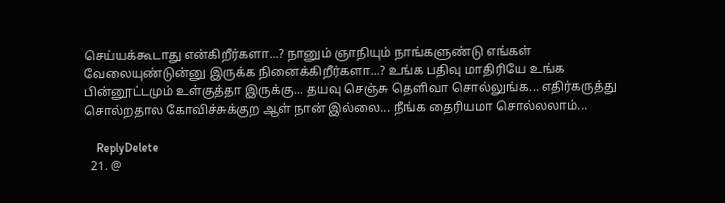செய்யக்கூடாது என்கிறீர்களா...? நானும் ஞாநியும் நாங்களுண்டு எங்கள் வேலையுண்டுன்னு இருக்க நினைக்கிறீர்களா...? உங்க பதிவு மாதிரியே உங்க பின்னூட்டமும் உள்குத்தா இருக்கு... தயவு செஞ்சு தெளிவா சொல்லுங்க... எதிர்கருத்து சொல்றதால கோவிச்சுக்குற ஆள் நான் இல்லை... நீங்க தைரியமா சொல்லலாம்...

    ReplyDelete
  21. @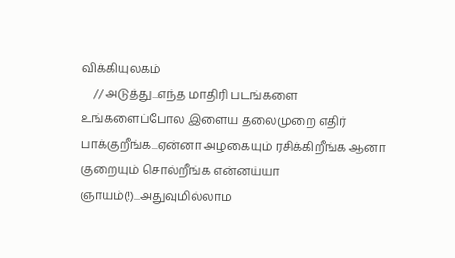விக்கியுலகம்
    // அடுத்து...எந்த மாதிரி படங்களை உங்களைப்போல இளைய தலைமுறை எதிர் பாக்குறீங்க...ஏன்னா அழகையும் ரசிக்கிறீங்க ஆனா குறையும் சொல்றீங்க என்னய்யா ஞாயம்(!)...அதுவுமில்லாம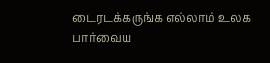டைரடக்கருங்க எல்லாம் உலக பார்வைய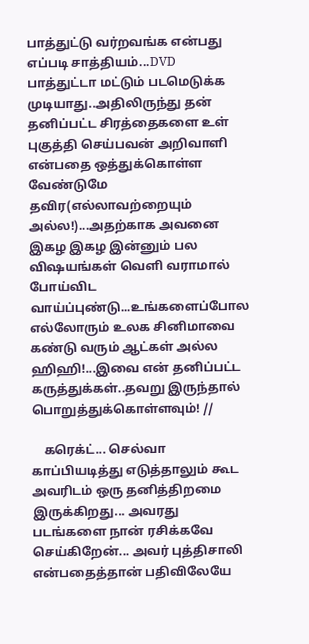பாத்துட்டு வர்றவங்க என்பது எப்படி சாத்தியம்...DVD பாத்துட்டா மட்டும் படமெடுக்க முடியாது..அதிலிருந்து தன் தனிப்பட்ட சிரத்தைகளை உள் புகுத்தி செய்பவன் அறிவாளி என்பதை ஒத்துக்கொள்ள வேண்டுமே தவிர(எல்லாவற்றையும் அல்ல!)...அதற்காக அவனை இகழ இகழ இன்னும் பல விஷயங்கள் வெளி வராமால் போய்விட வாய்ப்புண்டு...உங்களைப்போல எல்லோரும் உலக சினிமாவை கண்டு வரும் ஆட்கள் அல்ல ஹிஹி!...இவை என் தனிப்பட்ட கருத்துக்கள்..தவறு இருந்தால் பொறுத்துக்கொள்ளவும்! //

    கரெக்ட்... செல்வா காப்பியடித்து எடுத்தாலும் கூட அவரிடம் ஒரு தனித்திறமை இருக்கிறது... அவரது படங்களை நான் ரசிக்கவே செய்கிறேன்... அவர் புத்திசாலி என்பதைத்தான் பதிவிலேயே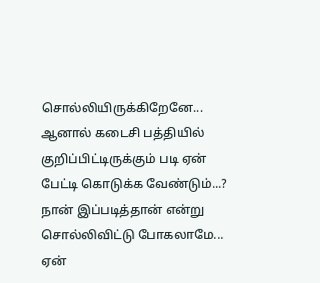சொல்லியிருக்கிறேனே... ஆனால் கடைசி பத்தியில் குறிப்பிட்டிருக்கும் படி ஏன் பேட்டி கொடுக்க வேண்டும்...? நான் இப்படித்தான் என்று சொல்லிவிட்டு போகலாமே... ஏன்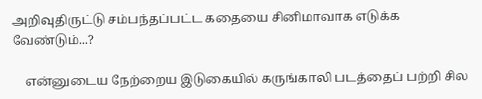அறிவுதிருட்டு சம்பந்தப்பட்ட கதையை சினிமாவாக எடுக்க வேண்டும்...?

    என்னுடைய நேற்றைய இடுகையில் கருங்காலி படத்தைப் பற்றி சில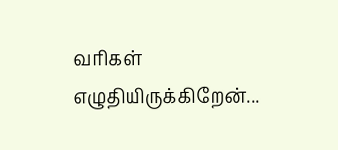வரிகள் எழுதியிருக்கிறேன்...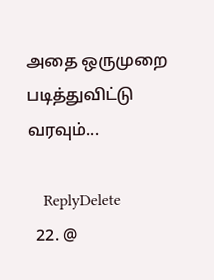அதை ஒருமுறை படித்துவிட்டு வரவும்...

    ReplyDelete
  22. @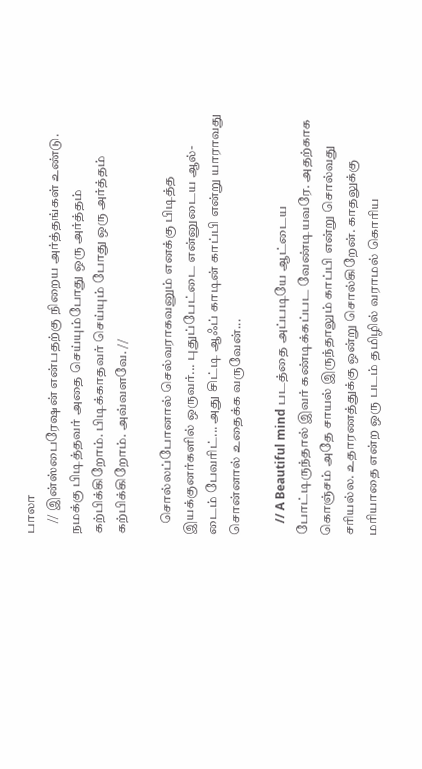பாலா
    // இன்ஸ்பைரேஷன் என்பதற்கு நிறைய அர்த்தங்கள் உண்டு. நமக்கு பிடித்தவர் அதை செய்யும்போது ஒரு அர்த்தம் கற்பிக்கிறோம். பிடிக்காதவர் செய்யும் போது ஒரு அர்த்தம் கற்பிக்கிறோம். அவ்வளவே. //

    சொல்லப்போனால் செல்வராகவனும் எனக்கு பிடித்த இயக்குனர்களில் ஒருவர்... புதுப்பேட்டை என்னுடைய ஆல்-டைம் பேவரிட்... அது சிட்டி ஆஃப் காடின் காப்பி என்று யாராவது சொன்னால் உதைக்க வருவேன்...

    // A Beautiful mind படத்தை அப்படியே ஆட்டைய போட்டிருந்தால் இவர் கண்டிக்கப்பட வேண்டியவரே. அதற்காக கொஞ்சம் அதே சாயல் இருந்தாலும் காப்பி என்று சொல்வது சரியல்ல. உதாரணத்துக்கு ஒன்று சொல்கிறேன். காதலுக்கு மரியாதை என்ற ஒரு படம் தமிழில் வராமல் கொரிய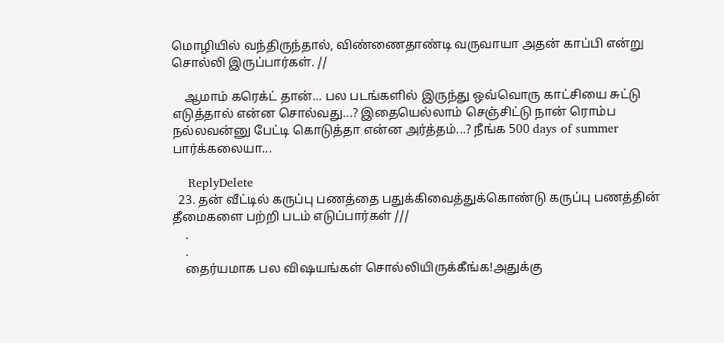மொழியில் வந்திருந்தால், விண்ணைதாண்டி வருவாயா அதன் காப்பி என்று சொல்லி இருப்பார்கள். //

    ஆமாம் கரெக்ட் தான்... பல படங்களில் இருந்து ஒவ்வொரு காட்சியை சுட்டு எடுத்தால் என்ன சொல்வது...? இதையெல்லாம் செஞ்சிட்டு நான் ரொம்ப நல்லவன்னு பேட்டி கொடுத்தா என்ன அர்த்தம்...? நீங்க 500 days of summer பார்க்கலையா...

    ReplyDelete
  23. தன் வீட்டில் கருப்பு பணத்தை பதுக்கிவைத்துக்கொண்டு கருப்பு பணத்தின் தீமைகளை பற்றி படம் எடுப்பார்கள் ///
    .
    .
    தைர்யமாக பல விஷயங்கள் சொல்லியிருக்கீங்க!அதுக்கு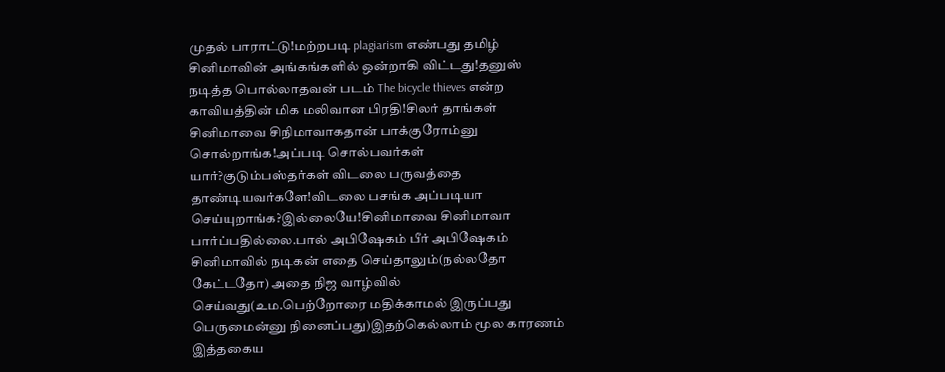முதல் பாராட்டு!மற்றபடி plagiarism எண்பது தமிழ் சினிமாவின் அங்கங்களில் ஒன்றாகி விட்டது!தனுஸ் நடித்த பொல்லாதவன் படம் The bicycle thieves என்ற காவியத்தின் மிக மலிவான பிரதி!சிலர் தாங்கள் சினிமாவை சிநிமாவாகதான் பாக்குரோம்னு சொல்றாங்க!அப்படி சொல்பவர்கள் யார்?குடும்பஸ்தர்கள் விடலை பருவத்தை தாண்டியவர்களே!விடலை பசங்க அப்படியா செய்யுறாங்க?இல்லையே!சினிமாவை சினிமாவா பார்ப்பதில்லை.பால் அபிஷேகம் பீர் அபிஷேகம் சினிமாவில் நடிகன் எதை செய்தாலும்(நல்லதோ கேட்டதோ) அதை நிஜ வாழ்வில் செய்வது(உம.பெற்றோரை மதிக்காமல் இருப்பது பெருமைன்னு நினைப்பது)இதற்கெல்லாம் மூல காரணம் இத்தகைய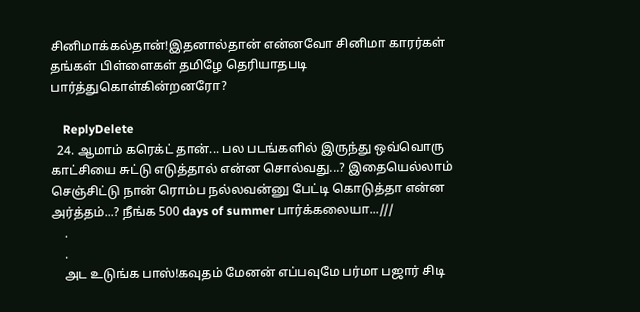சினிமாக்கல்தான்!இதனால்தான் என்னவோ சினிமா காரர்கள் தங்கள் பிள்ளைகள் தமிழே தெரியாதபடி பார்த்துகொள்கின்றனரோ?

    ReplyDelete
  24. ஆமாம் கரெக்ட் தான்... பல படங்களில் இருந்து ஒவ்வொரு காட்சியை சுட்டு எடுத்தால் என்ன சொல்வது...? இதையெல்லாம் செஞ்சிட்டு நான் ரொம்ப நல்லவன்னு பேட்டி கொடுத்தா என்ன அர்த்தம்...? நீங்க 500 days of summer பார்க்கலையா...///
    .
    .
    அட உடுங்க பாஸ்!கவுதம் மேனன் எப்பவுமே பர்மா பஜார் சிடி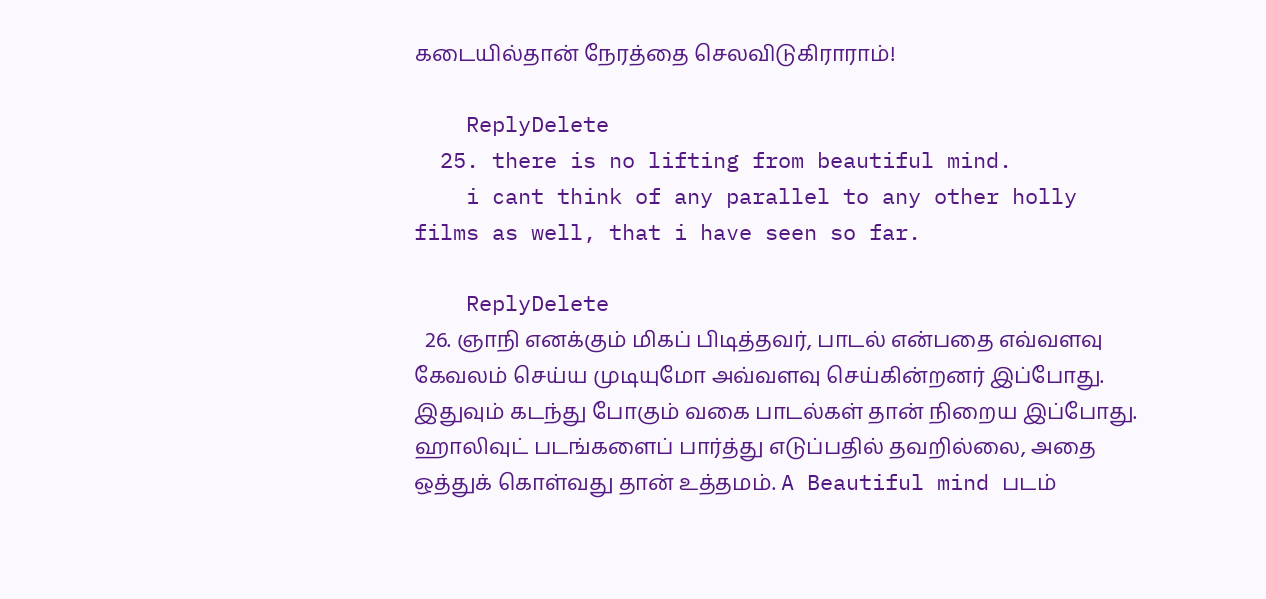கடையில்தான் நேரத்தை செலவிடுகிராராம்!

    ReplyDelete
  25. there is no lifting from beautiful mind.
    i cant think of any parallel to any other holly films as well, that i have seen so far.

    ReplyDelete
  26. ஞாநி எனக்கும் மிகப் பிடித்தவர், பாடல் என்பதை எவ்வளவு கேவலம் செய்ய முடியுமோ அவ்வளவு செய்கின்றனர் இப்போது. இதுவும் கடந்து போகும் வகை பாடல்கள் தான் நிறைய இப்போது. ஹாலிவுட் படங்களைப் பார்த்து எடுப்பதில் தவறில்லை, அதை ஒத்துக் கொள்வது தான் உத்தமம். A Beautiful mind படம்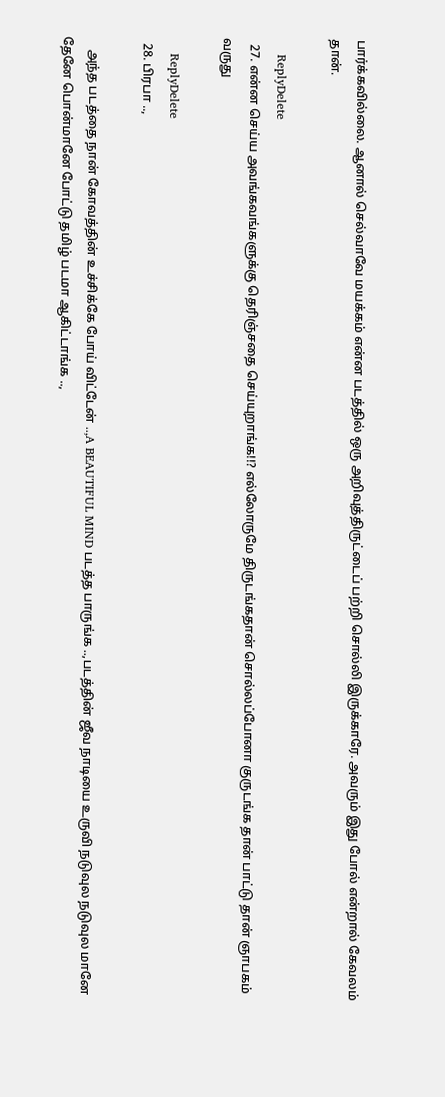பார்க்கவில்லை. ஆனால் செல்வாவே மயக்கம் என்ன படத்தில் ஒரு அறிவுத்திருட்டைப் பற்றி சொல்லி இருக்காரே. அவரும் இது போல் என்றால் கேவலம் தான்.

    ReplyDelete
  27. என்ன செய்ய அவங்கவங்களுக்கு தெரிஞ்சதை செய்யுறாங்க!!? எல்லோருமே திருடங்கதான் சொல்லப்போனா குருடங்க தான் பாட்டு தான் ஞாபகம் வருது

    ReplyDelete
  28. பிரபா ..,

    அந்த படத்தை நான் கோவத்தின் உச்சிக்கே போய் விட்டேன் ..,A BEAUTIFUL MIND படத்த பாருங்க ..,படத்தின் ஜீவ நாடியை உருவி நடுவுல நடுவுல மானே தேனே பொன்மானே போட்டு தமிழ் படமா ஆகிட்டாங்க ..,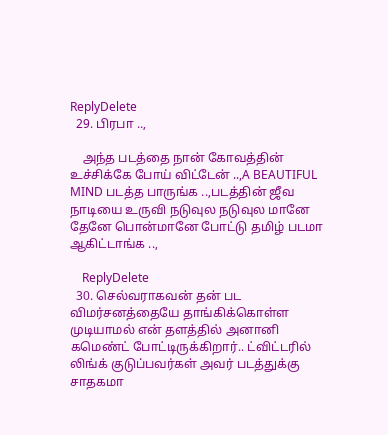ReplyDelete
  29. பிரபா ..,

    அந்த படத்தை நான் கோவத்தின் உச்சிக்கே போய் விட்டேன் ..,A BEAUTIFUL MIND படத்த பாருங்க ..,படத்தின் ஜீவ நாடியை உருவி நடுவுல நடுவுல மானே தேனே பொன்மானே போட்டு தமிழ் படமா ஆகிட்டாங்க ..,

    ReplyDelete
  30. செல்வராகவன் தன் பட விமர்சனத்தையே தாங்கிக்கொள்ள முடியாமல் என் தளத்தில் அனானி கமெண்ட் போட்டிருக்கிறார்.. ட்விட்டரில் லிங்க் குடுப்பவர்கள் அவர் படத்துக்கு சாதகமா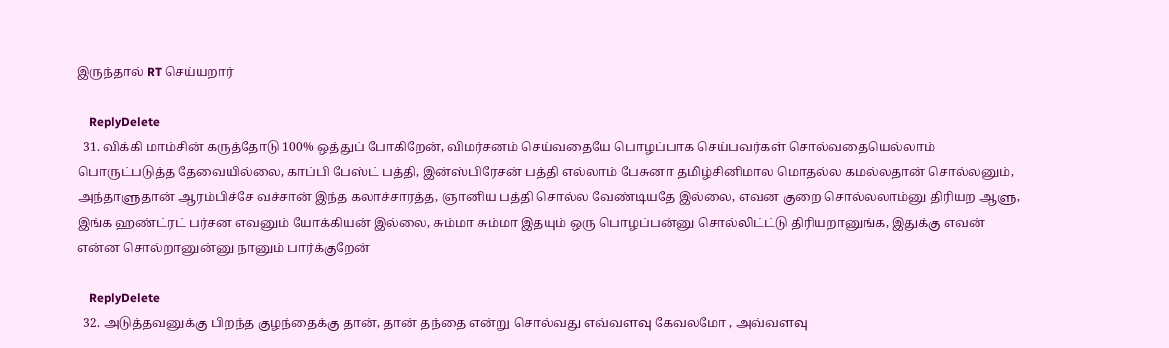இருந்தால் RT செய்யறார்

    ReplyDelete
  31. விக்கி மாம்சின் கருத்தோடு 100% ஒத்துப் போகிறேன், விமர்சனம் செய்வதையே பொழப்பாக செய்பவர்கள் சொல்வதையெல்லாம் பொருட்படுத்த தேவையில்லை, காப்பி பேஸ்ட் பத்தி, இன்ஸ்பிரேசன் பத்தி எல்லாம் பேசுனா தமிழ்சினிமால மொதல்ல கமல்லதான் சொல்லனும், அந்தாளுதான் ஆரம்பிச்சே வச்சான் இந்த கலாச்சாரத்த, ஞானிய பத்தி சொல்ல வேண்டியதே இல்லை, எவன குறை சொல்லலாம்னு திரியற ஆளு, இங்க ஹண்ட்ரட் பர்சன எவனும் யோக்கியன் இல்லை, சும்மா சும்மா இதயும் ஒரு பொழப்பன்னு சொல்லிட்ட்டு திரியறானுங்க, இதுக்கு எவன் என்ன சொல்றானுன்னு நானும் பார்க்குறேன்

    ReplyDelete
  32. அடுத்தவனுக்கு பிறந்த குழந்தைக்கு தான், தான் தந்தை என்று சொல்வது எவ்வளவு கேவலமோ , அவ்வளவு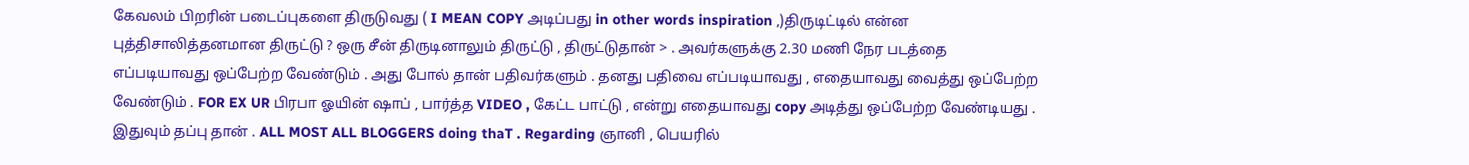கேவலம் பிறரின் படைப்புகளை திருடுவது ( I MEAN COPY அடிப்பது in other words inspiration ,)திருடிட்டில் என்ன புத்திசாலித்தனமான திருட்டு ? ஒரு சீன் திருடினாலும் திருட்டு , திருட்டுதான் > . அவர்களுக்கு 2.30 மணி நேர படத்தை எப்படியாவது ஒப்பேற்ற வேண்டும் . அது போல் தான் பதிவர்களும் . தனது பதிவை எப்படியாவது , எதையாவது வைத்து ஒப்பேற்ற வேண்டும் . FOR EX UR பிரபா ஓயின் ஷாப் , பார்த்த VIDEO , கேட்ட பாட்டு , என்று எதையாவது copy அடித்து ஒப்பேற்ற வேண்டியது . இதுவும் தப்பு தான் . ALL MOST ALL BLOGGERS doing thaT . Regarding ஞானி , பெயரில்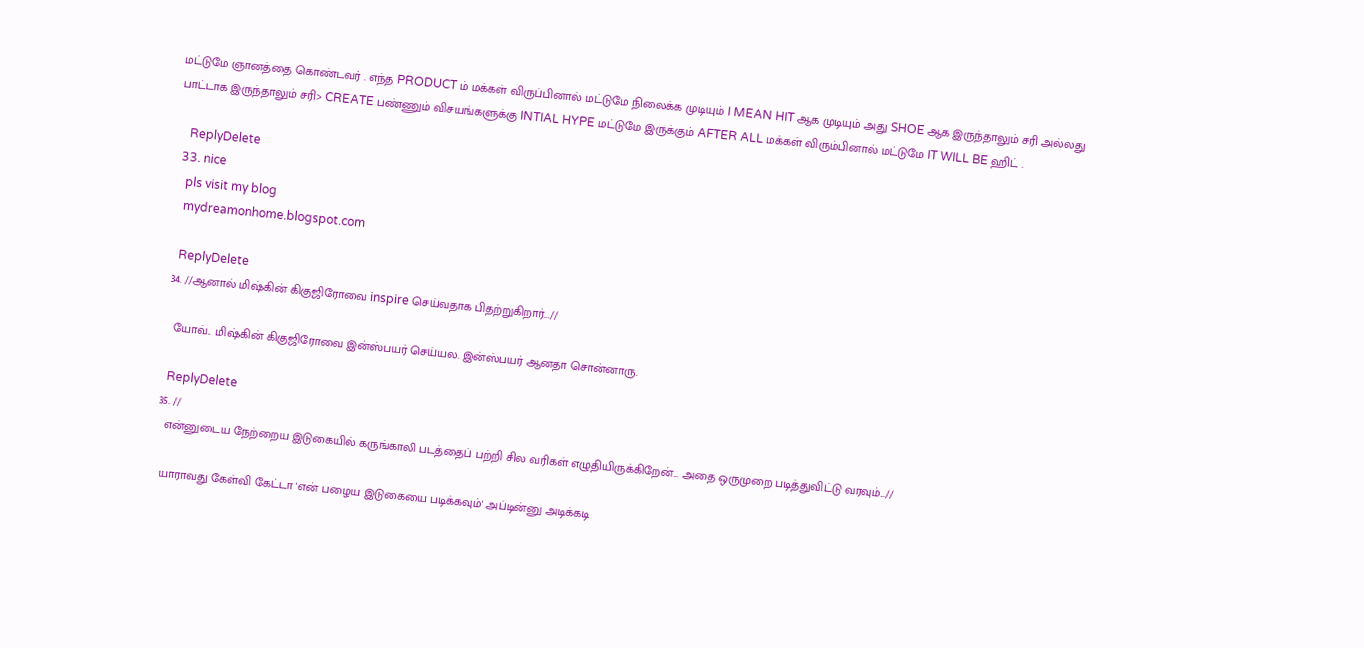மட்டுமே ஞானத்தை கொண்டவர் . எந்த PRODUCT ம் மக்கள் விருப்பினால் மட்டுமே நிலைக்க முடியும் I MEAN HIT ஆக முடியும் அது SHOE ஆக இருந்தாலும் சரி அல்லது பாட்டாக இருந்தாலும் சரி> CREATE பண்ணும் விசயங்களுக்கு INTIAL HYPE மட்டுமே இருக்கும் AFTER ALL மக்கள் விரும்பினால் மட்டுமே IT WILL BE ஹிட் .

    ReplyDelete
  33. nice
    pls visit my blog
    mydreamonhome.blogspot.com

    ReplyDelete
  34. //ஆனால் மிஷ்கின் கிகுஜிரோவை inspire செய்வதாக பிதற்றுகிறார்...//

    யோவ்.. மிஷ்கின் கிகுஜிரோவை இன்ஸ்பயர் செய்யல. இன்ஸ்பயர் ஆனதா சொன்னாரு.

    ReplyDelete
  35. //
    என்னுடைய நேற்றைய இடுகையில் கருங்காலி படத்தைப் பற்றி சில வரிகள் எழுதியிருக்கிறேன்... அதை ஒருமுறை படித்துவிட்டு வரவும்...//

    யாராவது கேள்வி கேட்டா 'என் பழைய இடுகையை படிக்கவும்' அப்டின்னு அடிக்கடி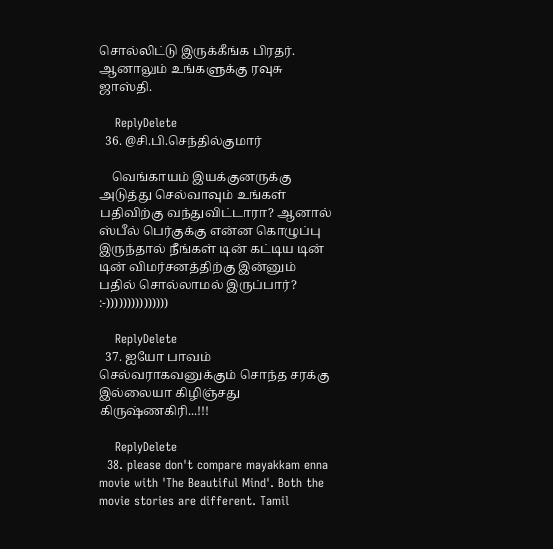சொல்லிட்டு இருக்கீங்க பிரதர். ஆனாலும் உங்களுக்கு ரவுசு ஜாஸ்தி.

    ReplyDelete
  36. @சி.பி.செந்தில்குமார்

    வெங்காயம் இயக்குனருக்கு அடுத்து செல்வாவும் உங்கள் பதிவிற்கு வந்துவிட்டாரா? ஆனால் ஸ்பீல் பெர்குக்கு என்ன கொழுப்பு இருந்தால் நீங்கள் டின் கட்டிய டின் டின் விமர்சனத்திற்கு இன்னும் பதில் சொல்லாமல் இருப்பார்? :-)))))))))))))))

    ReplyDelete
  37. ஐயோ பாவம் செல்வராகவனுக்கும் சொந்த சரக்கு இல்லையா கிழிஞ்சது கிருஷ்ணகிரி...!!!

    ReplyDelete
  38. please don't compare mayakkam enna movie with 'The Beautiful Mind'. Both the movie stories are different. Tamil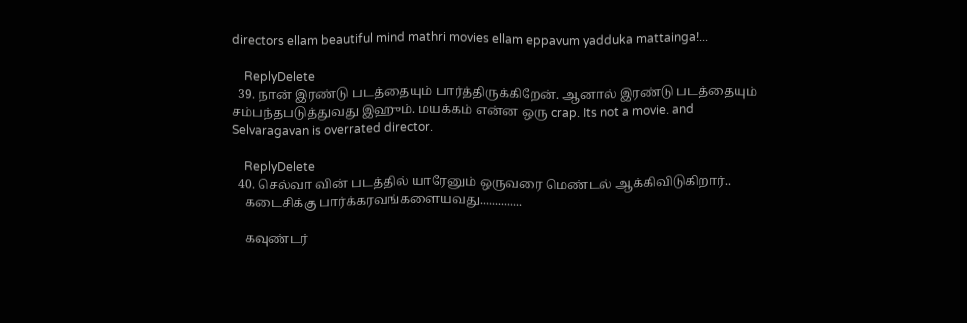directors ellam beautiful mind mathri movies ellam eppavum yadduka mattainga!...

    ReplyDelete
  39. நான் இரண்டு படத்தையும் பார்த்திருக்கிறேன். ஆனால் இரண்டு படத்தையும் சம்பந்தபடுத்துவது இஹும். மயக்கம் என்ன ஒரு crap. Its not a movie. and Selvaragavan is overrated director.

    ReplyDelete
  40. செல்வா வின் படத்தில் யாரேனும் ஒருவரை மெண்டல் ஆக்கிவிடுகிறார்..
    கடைசிக்கு பார்க்கரவங்களையவது..............

    கவுண்டர்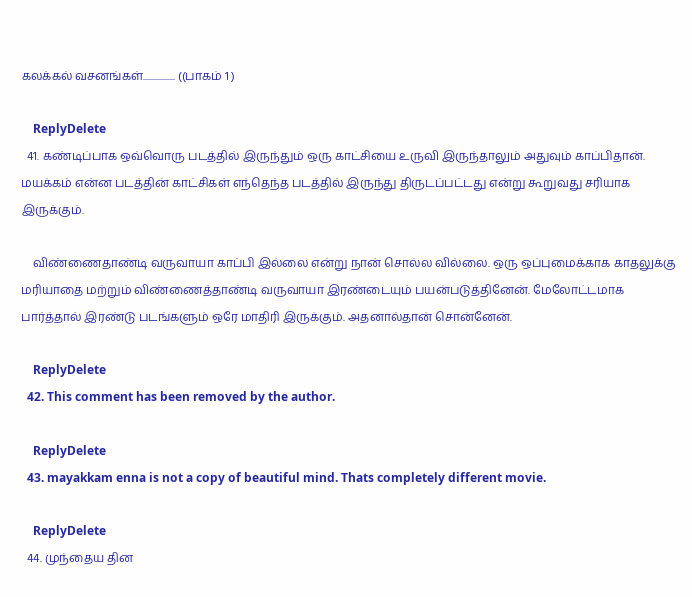கலக்கல் வசனங்கள்................ ((பாகம் 1 )

    ReplyDelete
  41. கண்டிப்பாக ஒவ்வொரு படத்தில் இருந்தும் ஒரு காட்சியை உருவி இருந்தாலும் அதுவும் காப்பிதான். மயக்கம் என்ன படத்தின் காட்சிகள் எந்தெந்த படத்தில் இருந்து திருடப்பட்டது என்று கூறுவது சரியாக இருக்கும்.

    விண்ணைதாண்டி வருவாயா காப்பி இல்லை என்று நான் சொல்ல வில்லை. ஒரு ஒப்புமைக்காக காதலுக்கு மரியாதை மற்றும் விண்ணைத்தாண்டி வருவாயா இரண்டையும் பயன்படுத்தினேன். மேலோட்டமாக பார்த்தால் இரண்டு படங்களும் ஒரே மாதிரி இருக்கும். அதனால்தான் சொன்னேன்.

    ReplyDelete
  42. This comment has been removed by the author.

    ReplyDelete
  43. mayakkam enna is not a copy of beautiful mind. Thats completely different movie.

    ReplyDelete
  44. முந்தைய தின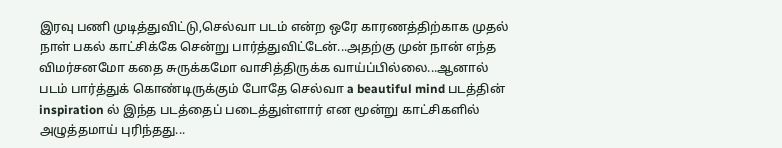இரவு பணி முடித்துவிட்டு,செல்வா படம் என்ற ஒரே காரணத்திற்காக முதல் நாள் பகல் காட்சிக்கே சென்று பார்த்துவிட்டேன்...அதற்கு முன் நான் எந்த விமர்சனமோ கதை சுருக்கமோ வாசித்திருக்க வாய்ப்பில்லை...ஆனால் படம் பார்த்துக் கொண்டிருக்கும் போதே செல்வா a beautiful mind படத்தின் inspiration ல் இந்த படத்தைப் படைத்துள்ளார் என மூன்று காட்சிகளில் அழுத்தமாய் புரிந்தது...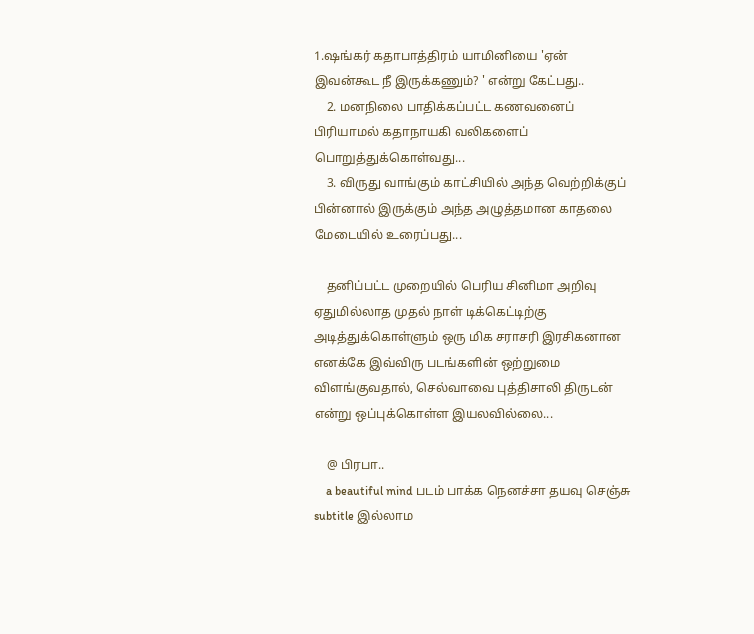1.ஷங்கர் கதாபாத்திரம் யாமினியை 'ஏன் இவன்கூட நீ இருக்கணும்? ' என்று கேட்பது..
    2. மனநிலை பாதிக்கப்பட்ட கணவனைப் பிரியாமல் கதாநாயகி வலிகளைப் பொறுத்துக்கொள்வது...
    3. விருது வாங்கும் காட்சியில் அந்த வெற்றிக்குப் பின்னால் இருக்கும் அந்த அழுத்தமான காதலை மேடையில் உரைப்பது...

    தனிப்பட்ட முறையில் பெரிய சினிமா அறிவு ஏதுமில்லாத முதல் நாள் டிக்கெட்டிற்கு அடித்துக்கொள்ளும் ஒரு மிக சராசரி இரசிகனான எனக்கே இவ்விரு படங்களின் ஒற்றுமை விளங்குவதால், செல்வாவை புத்திசாலி திருடன் என்று ஒப்புக்கொள்ள இயலவில்லை...

    @ பிரபா..
    a beautiful mind படம் பாக்க நெனச்சா தயவு செஞ்சு subtitle இல்லாம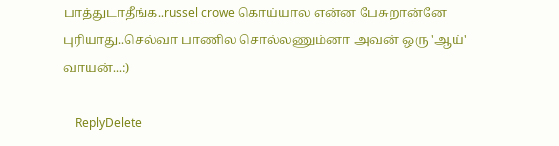பாத்துடாதீங்க..russel crowe கொய்யால என்ன பேசுறான்னே புரியாது..செல்வா பாணில சொல்லணும்னா அவன் ஒரு 'ஆய்' வாயன்...:)

    ReplyDelete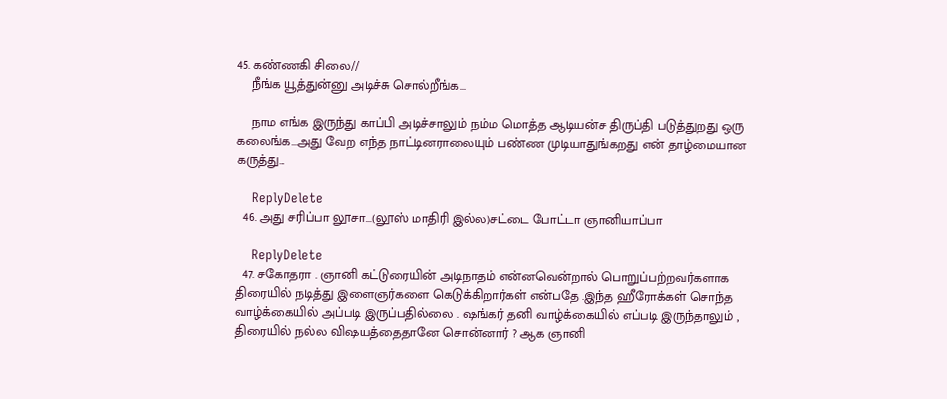45. கண்ணகி சிலை//
    நீங்க யூத்துன்னு அடிச்சு சொல்றீங்க...

    நாம எங்க இருந்து காப்பி அடிச்சாலும் நம்ம மொத்த ஆடியன்ச திருப்தி படுத்துறது ஒரு கலைங்க...அது வேற எந்த நாட்டினராலையும் பண்ண முடியாதுங்கறது என் தாழ்மையான கருத்து...

    ReplyDelete
  46. அது சரிப்பா லூசா...(லூஸ் மாதிரி இல்ல)சட்டை போட்டா ஞானியாப்பா

    ReplyDelete
  47. சகோதரா . ஞானி கட்டுரையின் அடிநாதம் என்னவென்றால் பொறுப்பற்றவர்களாக திரையில் நடித்து இளைஞர்களை கெடுக்கிறார்கள் என்பதே .இந்த ஹீரோக்கள் சொந்த வாழ்க்கையில் அப்படி இருப்பதில்லை . ஷங்கர் தனி வாழ்க்கையில் எப்படி இருந்தாலும் , திரையில் நல்ல விஷயத்தைதானே சொன்னார் ? ஆக ஞானி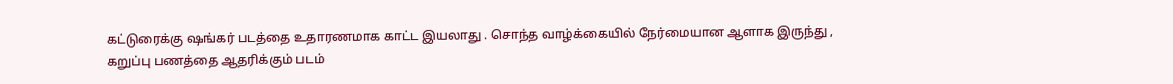கட்டுரைக்கு ஷங்கர் படத்தை உதாரணமாக காட்ட இயலாது . சொந்த வாழ்க்கையில் நேர்மையான ஆளாக இருந்து , கறுப்பு பணத்தை ஆதரிக்கும் படம்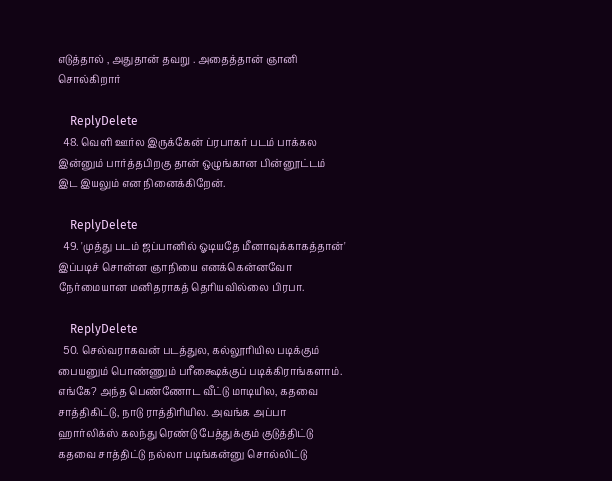எடுத்தால் , அதுதான் தவறு . அதைத்தான் ஞானி சொல்கிறார்

    ReplyDelete
  48. வெளி ஊர்ல இருக்கேன் ப்ரபாகர் படம் பாக்கல இன்னும் பார்த்தபிறகு தான் ஒழுங்கான பின்னூட்டம் இட இயலும் என நினைக்கிறேன்.

    ReplyDelete
  49. 'முத்து படம் ஜப்பானில் ஓடியதே மீனாவுக்காகத்தான்' இப்படிச் சொன்ன ஞாநியை எனக்கென்னவோ நேர்மையான மனிதராகத் தெரியவில்லை பிரபா.

    ReplyDelete
  50. செல்வராகவன் படத்துல, கல்லூரியில படிக்கும் பையனும் பொண்ணும் பரீக்ஷைக்குப் படிக்கிராங்களாம். எங்கே? அந்த பெண்ணோட வீட்டு மாடியில, கதவை சாத்திகிட்டு, நாடு ராத்திரியில. அவங்க அப்பா ஹார்லிக்ஸ் கலந்து ரெண்டு பேத்துக்கும் குடுத்திட்டு கதவை சாத்திட்டு நல்லா படிங்கன்னு சொல்லிட்டு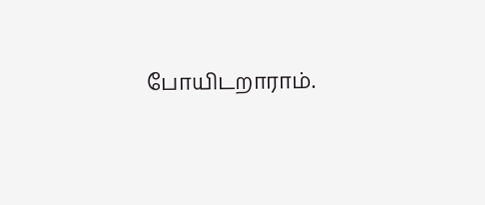போயிடறாராம்.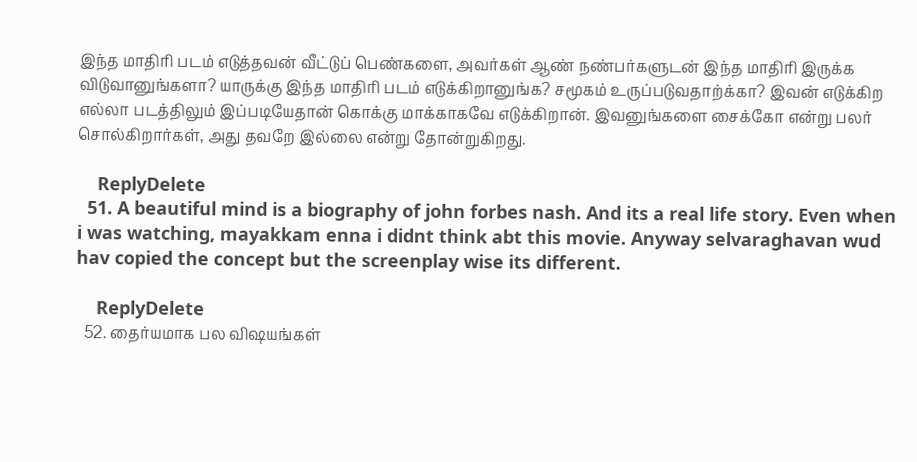இந்த மாதிரி படம் எடுத்தவன் வீட்டுப் பெண்களை, அவர்கள் ஆண் நண்பர்களுடன் இந்த மாதிரி இருக்க விடுவானுங்களா? யாருக்கு இந்த மாதிரி படம் எடுக்கிறானுங்க? சமூகம் உருப்படுவதாற்க்கா? இவன் எடுக்கிற எல்லா படத்திலும் இப்படியேதான் கொக்கு மாக்காகவே எடுக்கிறான். இவனுங்களை சைக்கோ என்று பலர் சொல்கிறார்கள், அது தவறே இல்லை என்று தோன்றுகிறது.

    ReplyDelete
  51. A beautiful mind is a biography of john forbes nash. And its a real life story. Even when i was watching, mayakkam enna i didnt think abt this movie. Anyway selvaraghavan wud hav copied the concept but the screenplay wise its different.

    ReplyDelete
  52. தைர்யமாக பல விஷயங்கள்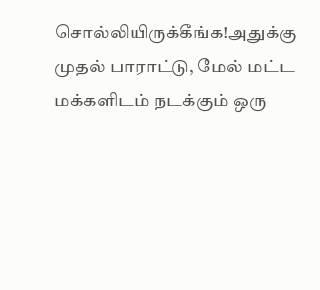சொல்லியிருக்கீங்க!அதுக்கு முதல் பாராட்டு, மேல் மட்ட மக்களிடம் நடக்கும் ஒரு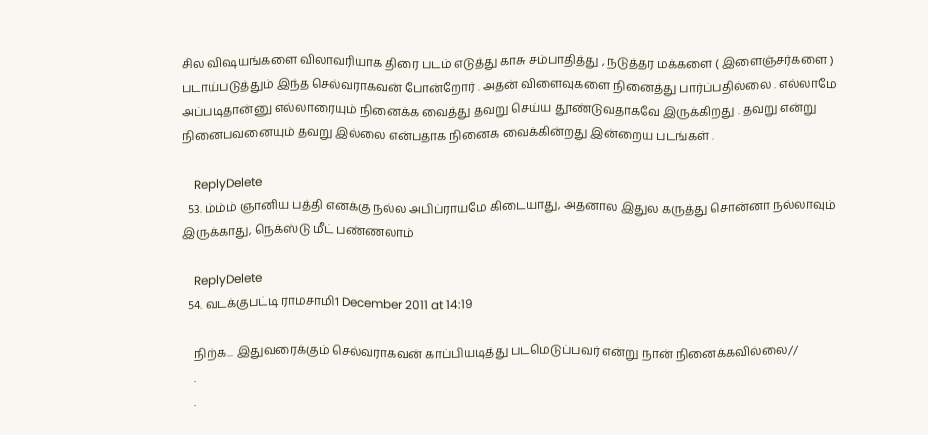சில விஷயங்களை விலாவரியாக திரை படம் எடுத்து காசு சம்பாதித்து , நடுத்தர மக்களை ( இளைஞ்சர்களை ) படாய்படுத்தும் இந்த செல்வராகவன் போன்றோர் . அதன் விளைவுகளை நினைத்து பார்ப்பதில்லை . எல்லாமே அப்படிதான்னு எல்லாரையும் நினைக்க வைத்து தவறு செய்ய தூண்டுவதாகவே இருக்கிறது . தவறு என்று நினைபவனையும் தவறு இல்லை என்பதாக நினைக வைக்கின்றது இன்றைய படங்கள் .

    ReplyDelete
  53. ம்ம்ம் ஞானிய பத்தி எனக்கு நல்ல அபிப்ராயமே கிடையாது, அதனால இதுல கருத்து சொன்னா நல்லாவும் இருக்காது, நெக்ஸ்டு மீட் பண்ணலாம்

    ReplyDelete
  54. வடக்குபட்டி ராமசாமி1 December 2011 at 14:19

    நிற்க... இதுவரைக்கும் செல்வராகவன் காப்பியடித்து படமெடுப்பவர் என்று நான் நினைக்கவில்லை//
    .
    .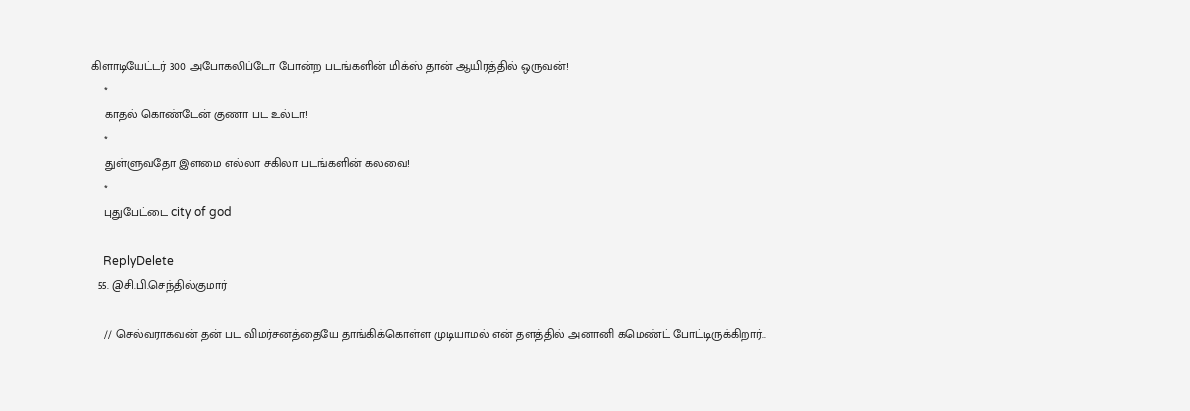கிளாடியேட்டர் 300 அபோகலிப்டோ போன்ற படங்களின் மிக்ஸ் தான் ஆயிரத்தில் ஒருவன்!
    *
    காதல் கொண்டேன் குணா பட உல்டா!
    *
    துள்ளுவதோ இளமை எல்லா சகிலா படங்களின் கலவை!
    *
    புதுபேட்டை city of god

    ReplyDelete
  55. @சி.பி.செந்தில்குமார்

    // செல்வராகவன் தன் பட விமர்சனத்தையே தாங்கிக்கொள்ள முடியாமல் என் தளத்தில் அனானி கமெண்ட் போட்டிருக்கிறார்..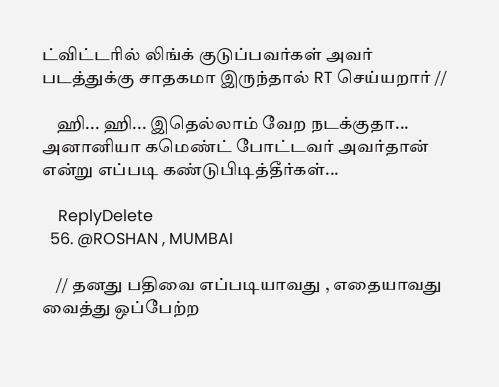ட்விட்டரில் லிங்க் குடுப்பவர்கள் அவர் படத்துக்கு சாதகமா இருந்தால் RT செய்யறார் //

    ஹி... ஹி... இதெல்லாம் வேற நடக்குதா... அனானியா கமெண்ட் போட்டவர் அவர்தான் என்று எப்படி கண்டுபிடித்தீர்கள்...

    ReplyDelete
  56. @ROSHAN , MUMBAI

    // தனது பதிவை எப்படியாவது , எதையாவது வைத்து ஒப்பேற்ற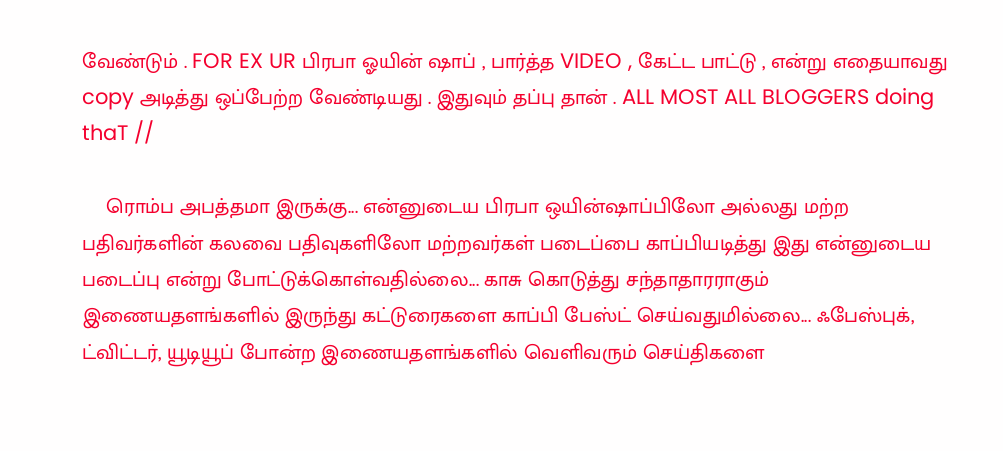வேண்டும் . FOR EX UR பிரபா ஓயின் ஷாப் , பார்த்த VIDEO , கேட்ட பாட்டு , என்று எதையாவது copy அடித்து ஒப்பேற்ற வேண்டியது . இதுவும் தப்பு தான் . ALL MOST ALL BLOGGERS doing thaT //

    ரொம்ப அபத்தமா இருக்கு... என்னுடைய பிரபா ஒயின்ஷாப்பிலோ அல்லது மற்ற பதிவர்களின் கலவை பதிவுகளிலோ மற்றவர்கள் படைப்பை காப்பியடித்து இது என்னுடைய படைப்பு என்று போட்டுக்கொள்வதில்லை... காசு கொடுத்து சந்தாதாரராகும் இணையதளங்களில் இருந்து கட்டுரைகளை காப்பி பேஸ்ட் செய்வதுமில்லை... ஃபேஸ்புக், ட்விட்டர், யூடியூப் போன்ற இணையதளங்களில் வெளிவரும் செய்திகளை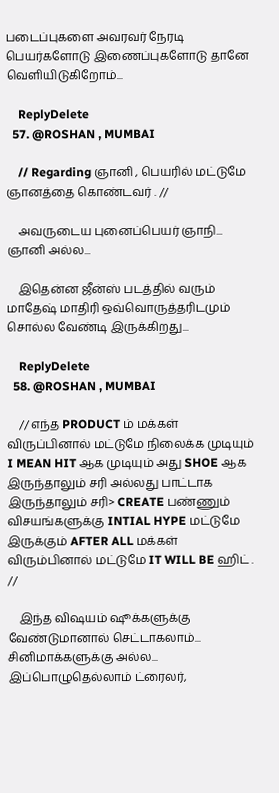படைப்புகளை அவரவர் நேரடி பெயர்களோடு இணைப்புகளோடு தானே வெளியிடுகிறோம்...

    ReplyDelete
  57. @ROSHAN , MUMBAI

    // Regarding ஞானி , பெயரில் மட்டுமே ஞானத்தை கொண்டவர் . //

    அவருடைய புனைப்பெயர் ஞாநி... ஞானி அல்ல...

    இதென்ன ஜீன்ஸ் படத்தில் வரும் மாதேஷ் மாதிரி ஒவ்வொருத்தரிடமும் சொல்ல வேண்டி இருக்கிறது...

    ReplyDelete
  58. @ROSHAN , MUMBAI

    // எந்த PRODUCT ம் மக்கள் விருப்பினால் மட்டுமே நிலைக்க முடியும் I MEAN HIT ஆக முடியும் அது SHOE ஆக இருந்தாலும் சரி அல்லது பாட்டாக இருந்தாலும் சரி> CREATE பண்ணும் விசயங்களுக்கு INTIAL HYPE மட்டுமே இருக்கும் AFTER ALL மக்கள் விரும்பினால் மட்டுமே IT WILL BE ஹிட் . //

    இந்த விஷயம் ஷூக்களுக்கு வேண்டுமானால் செட்டாகலாம்... சினிமாக்களுக்கு அல்ல... இப்பொழுதெல்லாம் ட்ரைலர்,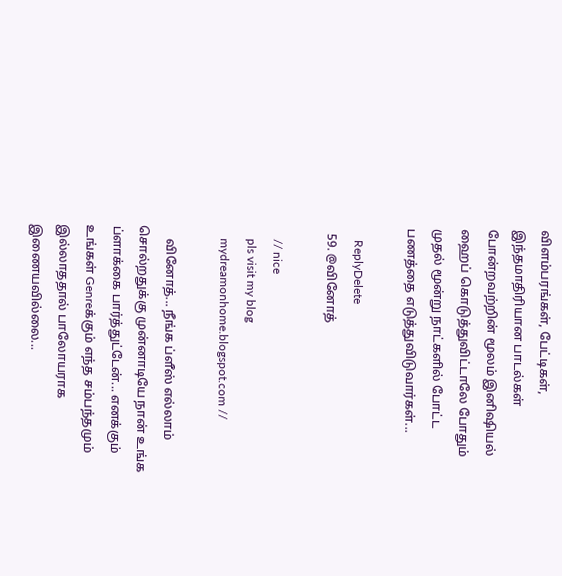விளம்பரங்கள், பேட்டிகள், இந்தமாதிரியான பாடல்கள் போன்றவற்றின் மூலம் இனிஷியல் ஹைப் கொடுத்துவிட்டாலே போதும் முதல் மூன்று நாட்களில் போட்ட பணத்தை எடுத்துவிடுவார்கள்...

    ReplyDelete
  59. @வினோத்

    // nice
    pls visit my blog
    mydreamonhome.blogspot.com //

    வினோத்... நீங்க ப்ளீஸ் எல்லாம் சொல்றதுக்கு முன்னாடியே நான் உங்க ப்ளாக்கை பார்த்துட்டேன்... எனக்கும் உங்கள் Genreக்கும் எந்த சம்பந்தமும் இல்லாததால் பாலோயராக இணையவில்லை...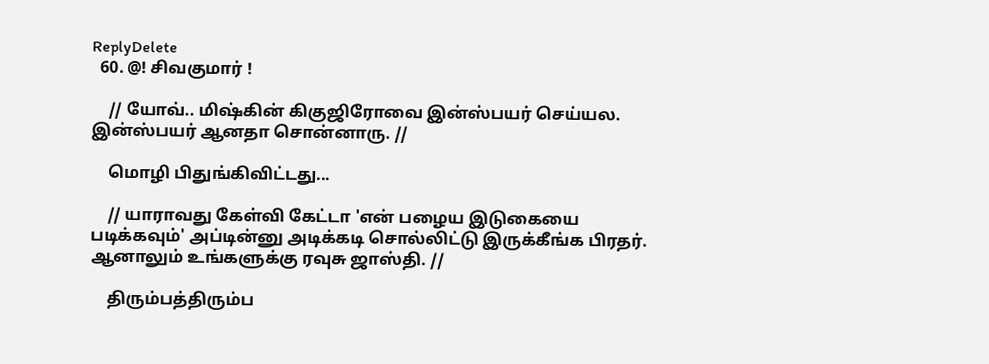ReplyDelete
  60. @! சிவகுமார் !

    // யோவ்.. மிஷ்கின் கிகுஜிரோவை இன்ஸ்பயர் செய்யல. இன்ஸ்பயர் ஆனதா சொன்னாரு. //

    மொழி பிதுங்கிவிட்டது...

    // யாராவது கேள்வி கேட்டா 'என் பழைய இடுகையை படிக்கவும்' அப்டின்னு அடிக்கடி சொல்லிட்டு இருக்கீங்க பிரதர். ஆனாலும் உங்களுக்கு ரவுசு ஜாஸ்தி. //

    திரும்பத்திரும்ப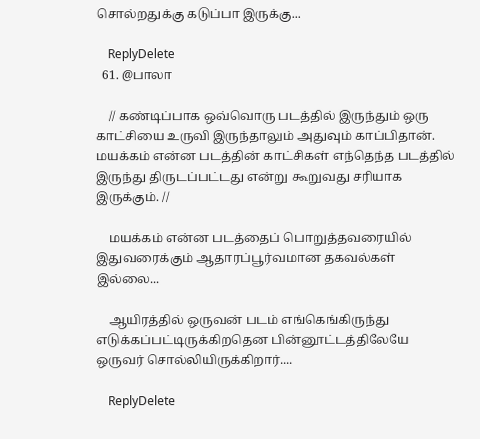சொல்றதுக்கு கடுப்பா இருக்கு...

    ReplyDelete
  61. @பாலா

    // கண்டிப்பாக ஒவ்வொரு படத்தில் இருந்தும் ஒரு காட்சியை உருவி இருந்தாலும் அதுவும் காப்பிதான். மயக்கம் என்ன படத்தின் காட்சிகள் எந்தெந்த படத்தில் இருந்து திருடப்பட்டது என்று கூறுவது சரியாக இருக்கும். //

    மயக்கம் என்ன படத்தைப் பொறுத்தவரையில் இதுவரைக்கும் ஆதாரப்பூர்வமான தகவல்கள் இல்லை...

    ஆயிரத்தில் ஒருவன் படம் எங்கெங்கிருந்து எடுக்கப்பட்டிருக்கிறதென பின்னூட்டத்திலேயே ஒருவர் சொல்லியிருக்கிறார்....

    ReplyDelete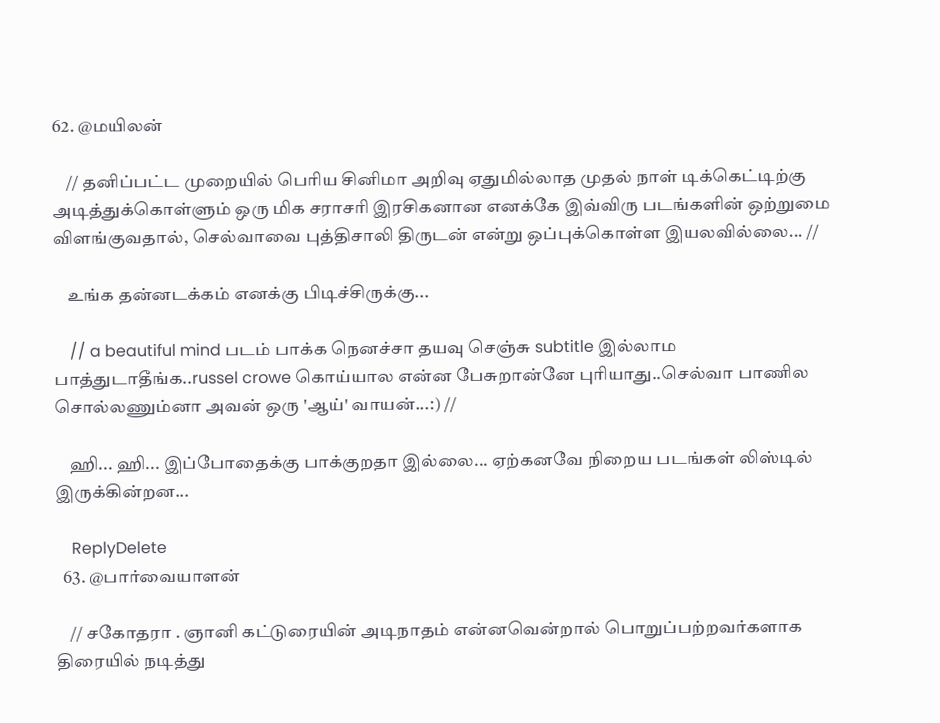62. @மயிலன்

    // தனிப்பட்ட முறையில் பெரிய சினிமா அறிவு ஏதுமில்லாத முதல் நாள் டிக்கெட்டிற்கு அடித்துக்கொள்ளும் ஒரு மிக சராசரி இரசிகனான எனக்கே இவ்விரு படங்களின் ஒற்றுமை விளங்குவதால், செல்வாவை புத்திசாலி திருடன் என்று ஒப்புக்கொள்ள இயலவில்லை... //

    உங்க தன்னடக்கம் எனக்கு பிடிச்சிருக்கு...

    // a beautiful mind படம் பாக்க நெனச்சா தயவு செஞ்சு subtitle இல்லாம பாத்துடாதீங்க..russel crowe கொய்யால என்ன பேசுறான்னே புரியாது..செல்வா பாணில சொல்லணும்னா அவன் ஒரு 'ஆய்' வாயன்...:) //

    ஹி... ஹி... இப்போதைக்கு பாக்குறதா இல்லை... ஏற்கனவே நிறைய படங்கள் லிஸ்டில் இருக்கின்றன...

    ReplyDelete
  63. @பார்வையாளன்

    // சகோதரா . ஞானி கட்டுரையின் அடிநாதம் என்னவென்றால் பொறுப்பற்றவர்களாக திரையில் நடித்து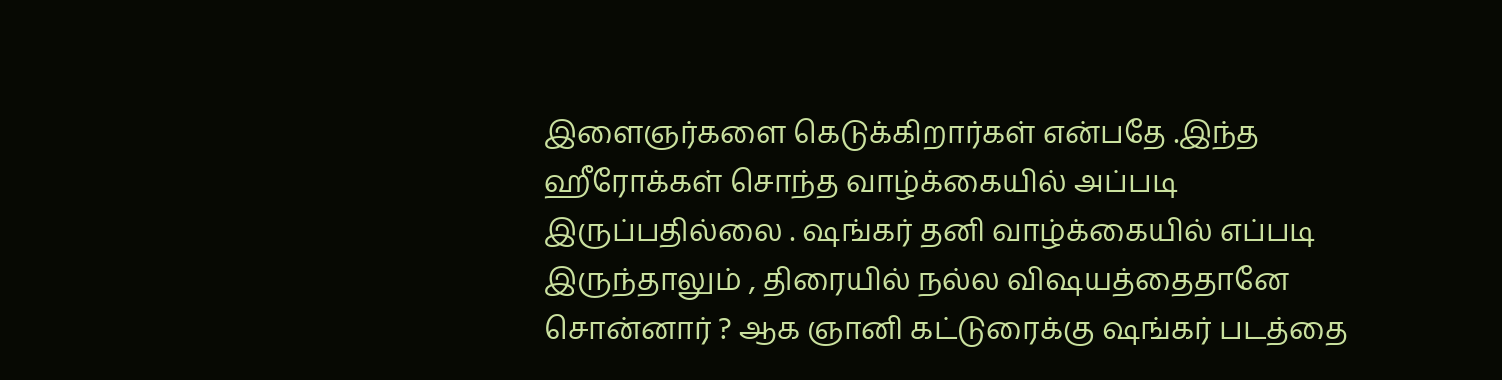இளைஞர்களை கெடுக்கிறார்கள் என்பதே .இந்த ஹீரோக்கள் சொந்த வாழ்க்கையில் அப்படி இருப்பதில்லை . ஷங்கர் தனி வாழ்க்கையில் எப்படி இருந்தாலும் , திரையில் நல்ல விஷயத்தைதானே சொன்னார் ? ஆக ஞானி கட்டுரைக்கு ஷங்கர் படத்தை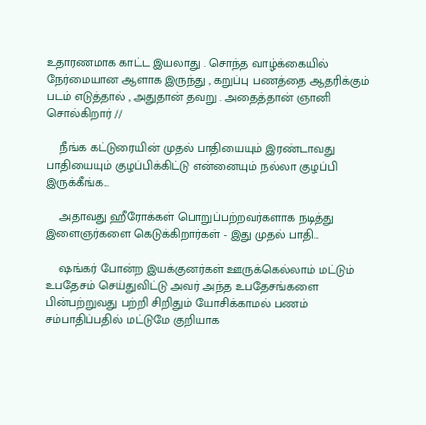உதாரணமாக காட்ட இயலாது . சொந்த வாழ்க்கையில் நேர்மையான ஆளாக இருந்து , கறுப்பு பணத்தை ஆதரிக்கும் படம் எடுத்தால் , அதுதான் தவறு . அதைத்தான் ஞானி சொல்கிறார் //

    நீங்க கட்டுரையின் முதல் பாதியையும் இரண்டாவது பாதியையும் குழப்பிக்கிட்டு என்னையும் நல்லா குழப்பி இருக்கீங்க...

    அதாவது ஹீரோக்கள் பொறுப்பற்றவர்களாக நடித்து இளைஞர்களை கெடுக்கிறார்கள் - இது முதல் பாதி...

    ஷங்கர் போன்ற இயக்குனர்கள் ஊருக்கெல்லாம் மட்டும் உபதேசம் செய்துவிட்டு அவர் அந்த உபதேசங்களை பின்பற்றுவது பற்றி சிறிதும் யோசிக்காமல் பணம் சம்பாதிப்பதில் மட்டுமே குறியாக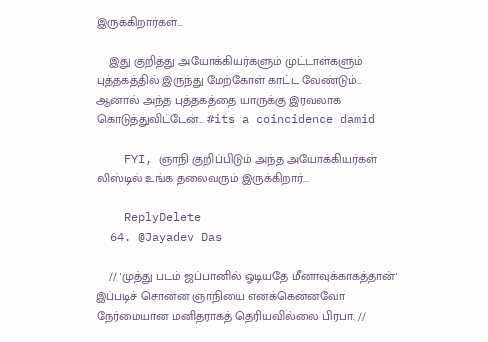இருக்கிறார்கள்...

    இது குறித்து அயோக்கியர்களும் முட்டாள்களும் புத்தகத்தில் இருந்து மேற்கோள் காட்ட வேண்டும்... ஆனால் அந்த புத்தகத்தை யாருக்கு இரவலாக கொடுத்துவிட்டேன்... #its a coincidence damid

    FYI, ஞாநி குறிப்பிடும் அந்த அயோக்கியர்கள் லிஸ்டில் உங்க தலைவரும் இருக்கிறார்...

    ReplyDelete
  64. @Jayadev Das

    // 'முத்து படம் ஜப்பானில் ஓடியதே மீனாவுக்காகத்தான்' இப்படிச் சொன்ன ஞாநியை எனக்கென்னவோ நேர்மையான மனிதராகத் தெரியவில்லை பிரபா. //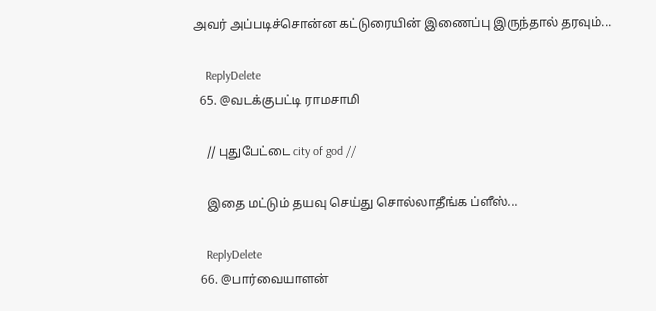அவர் அப்படிச்சொன்ன கட்டுரையின் இணைப்பு இருந்தால் தரவும்...

    ReplyDelete
  65. @வடக்குபட்டி ராமசாமி

    // புதுபேட்டை city of god //

    இதை மட்டும் தயவு செய்து சொல்லாதீங்க ப்ளீஸ்...

    ReplyDelete
  66. @பார்வையாளன்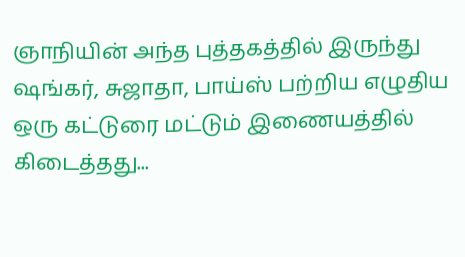ஞாநியின் அந்த புத்தகத்தில் இருந்து ஷங்கர், சுஜாதா, பாய்ஸ் பற்றிய எழுதிய ஒரு கட்டுரை மட்டும் இணையத்தில் கிடைத்தது...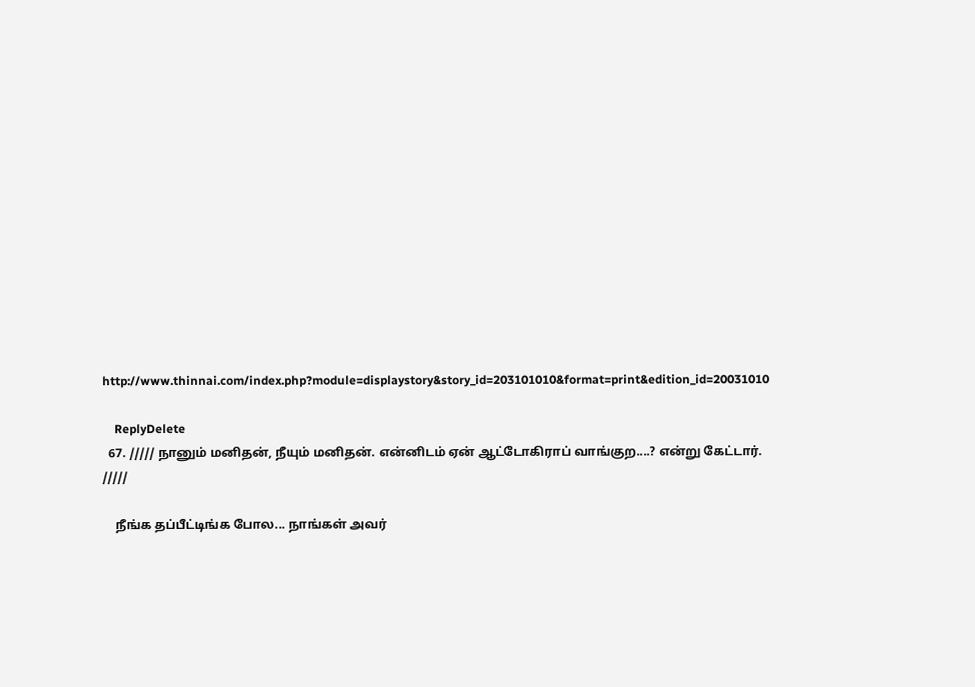http://www.thinnai.com/index.php?module=displaystory&story_id=203101010&format=print&edition_id=20031010

    ReplyDelete
  67. ///// நானும் மனிதன், நீயும் மனிதன். என்னிடம் ஏன் ஆட்டோகிராப் வாங்குற....? என்று கேட்டார். /////

    நீங்க தப்பீட்டிங்க போல... நாங்கள் அவர்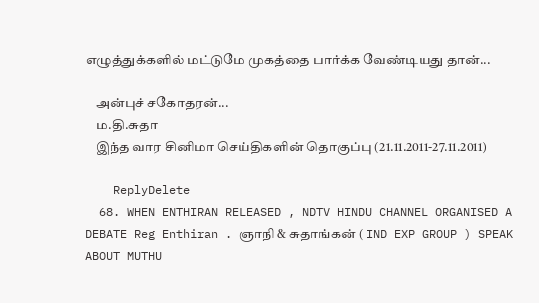எழுத்துக்களில் மட்டுமே முகத்தை பார்க்க வேண்டியது தான்...

    அன்புச் சகோதரன்...
    ம.தி.சுதா
    இந்த வார சினிமா செய்திகளின் தொகுப்பு (21.11.2011-27.11.2011)

    ReplyDelete
  68. WHEN ENTHIRAN RELEASED , NDTV HINDU CHANNEL ORGANISED A DEBATE Reg Enthiran . ஞாநி & சுதாங்கன் ( IND EXP GROUP ) SPEAK ABOUT MUTHU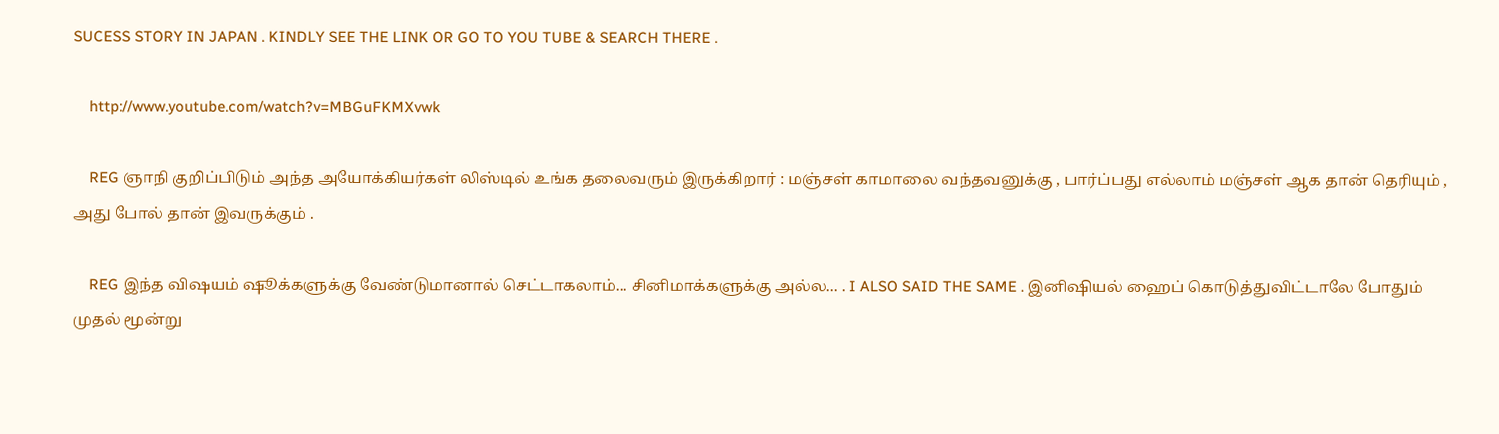SUCESS STORY IN JAPAN . KINDLY SEE THE LINK OR GO TO YOU TUBE & SEARCH THERE .

    http://www.youtube.com/watch?v=MBGuFKMXvwk

    REG ஞாநி குறிப்பிடும் அந்த அயோக்கியர்கள் லிஸ்டில் உங்க தலைவரும் இருக்கிறார் : மஞ்சள் காமாலை வந்தவனுக்கு , பார்ப்பது எல்லாம் மஞ்சள் ஆக தான் தெரியும் , அது போல் தான் இவருக்கும் .

    REG இந்த விஷயம் ஷூக்களுக்கு வேண்டுமானால் செட்டாகலாம்... சினிமாக்களுக்கு அல்ல... . I ALSO SAID THE SAME . இனிஷியல் ஹைப் கொடுத்துவிட்டாலே போதும் முதல் மூன்று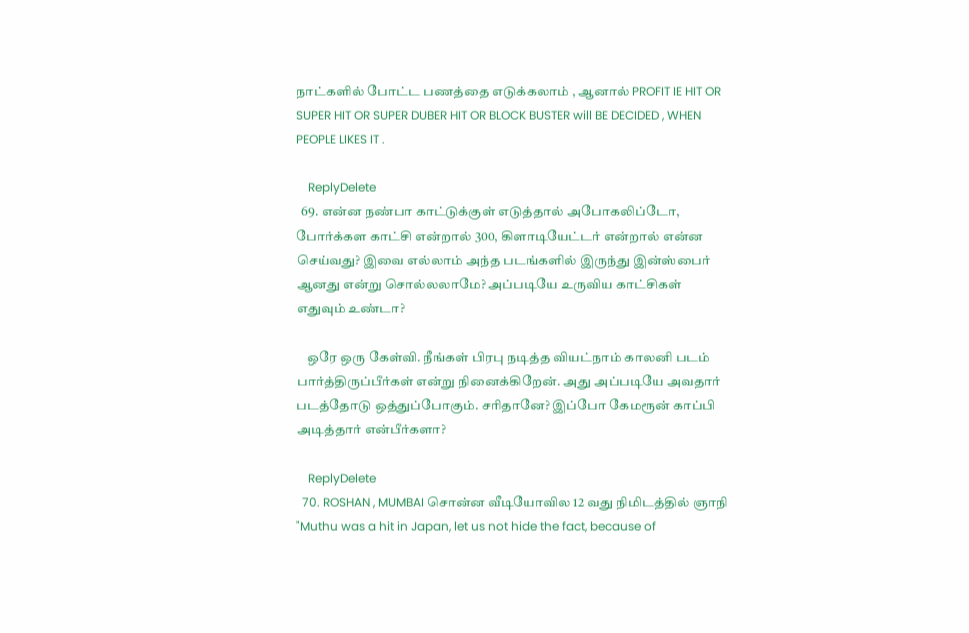நாட்களில் போட்ட பணத்தை எடுக்கலாம் , ஆனால் PROFIT IE HIT OR SUPER HIT OR SUPER DUBER HIT OR BLOCK BUSTER will BE DECIDED , WHEN PEOPLE LIKES IT .

    ReplyDelete
  69. என்ன நண்பா காட்டுக்குள் எடுத்தால் அபோகலிப்டோ, போர்க்கள காட்சி என்றால் 300, கிளாடியேட்டர் என்றால் என்ன செய்வது? இவை எல்லாம் அந்த படங்களில் இருந்து இன்ஸ்பைர் ஆனது என்று சொல்லலாமே? அப்படியே உருவிய காட்சிகள் எதுவும் உண்டா?

    ஒரே ஒரு கேள்வி. நீங்கள் பிரபு நடித்த வியட்நாம் காலனி படம் பார்த்திருப்பீர்கள் என்று நினைக்கிறேன். அது அப்படியே அவதார் படத்தோடு ஒத்துப்போகும். சரிதானே? இப்போ கேமரூன் காப்பி அடித்தார் என்பீர்களா?

    ReplyDelete
  70. ROSHAN , MUMBAI சொன்ன வீடியோவில 12 வது நிமிடத்தில் ஞாநி "Muthu was a hit in Japan, let us not hide the fact, because of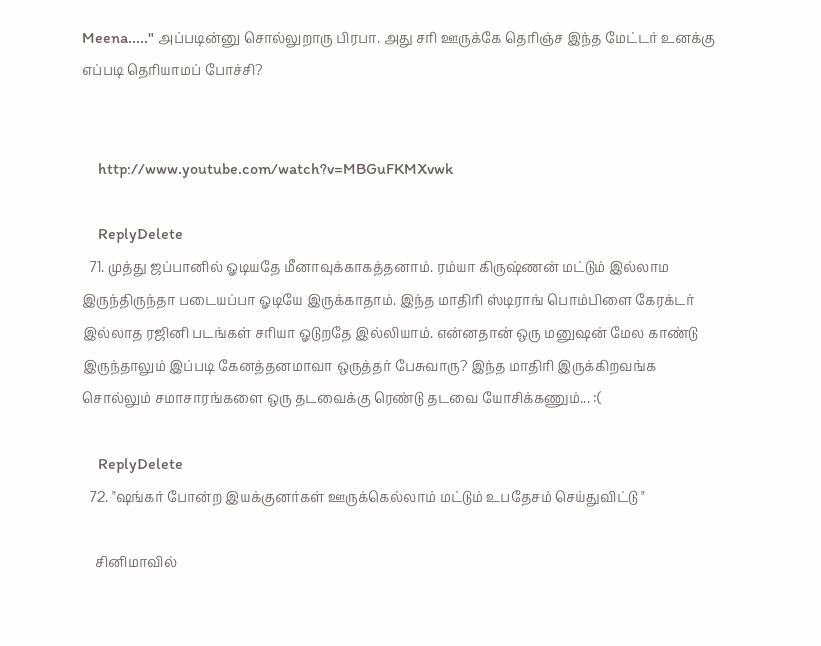Meena....." அப்படின்னு சொல்லுறாரு பிரபா. அது சரி ஊருக்கே தெரிஞ்ச இந்த மேட்டர் உனக்கு எப்படி தெரியாமப் போச்சி?


    http://www.youtube.com/watch?v=MBGuFKMXvwk

    ReplyDelete
  71. முத்து ஜப்பானில் ஓடியதே மீனாவுக்காகத்தனாம். ரம்யா கிருஷ்ணன் மட்டும் இல்லாம இருந்திருந்தா படையப்பா ஓடியே இருக்காதாம். இந்த மாதிரி ஸ்டிராங் பொம்பிளை கேரக்டர் இல்லாத ரஜினி படங்கள் சரியா ஓடுறதே இல்லியாம். என்னதான் ஒரு மனுஷன் மேல காண்டு இருந்தாலும் இப்படி கேனத்தனமாவா ஒருத்தர் பேசுவாரு? இந்த மாதிரி இருக்கிறவங்க சொல்லும் சமாசாரங்களை ஒரு தடவைக்கு ரெண்டு தடவை யோசிக்கணும்... :(

    ReplyDelete
  72. "ஷங்கர் போன்ற இயக்குனர்கள் ஊருக்கெல்லாம் மட்டும் உபதேசம் செய்துவிட்டு "

    சினிமாவில்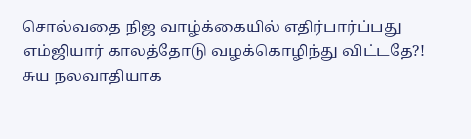சொல்வதை நிஜ வாழ்க்கையில் எதிர்பார்ப்பது எம்ஜியார் காலத்தோடு வழக்கொழிந்து விட்டதே?! சுய நலவாதியாக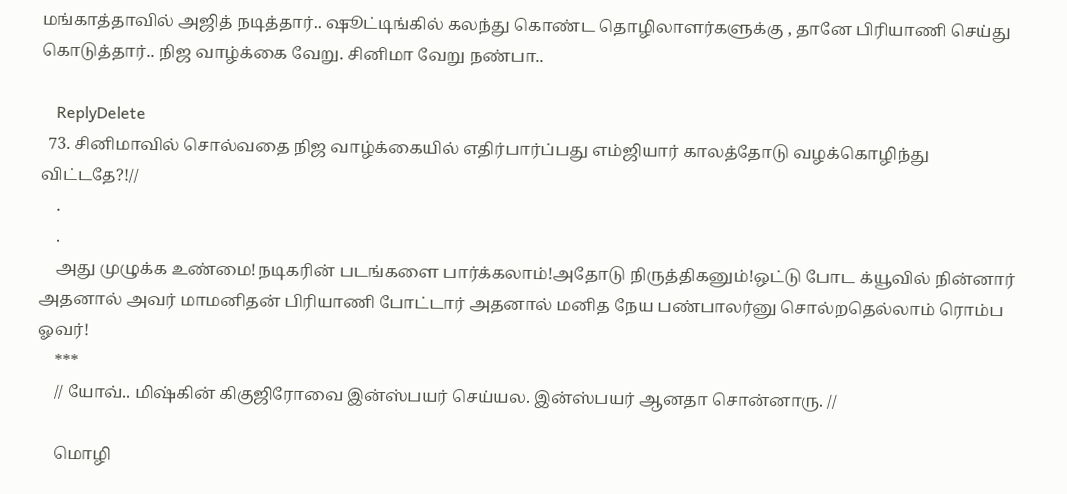மங்காத்தாவில் அஜித் நடித்தார்.. ஷூட்டிங்கில் கலந்து கொண்ட தொழிலாளர்களுக்கு , தானே பிரியாணி செய்து கொடுத்தார்.. நிஜ வாழ்க்கை வேறு. சினிமா வேறு நண்பா..

    ReplyDelete
  73. சினிமாவில் சொல்வதை நிஜ வாழ்க்கையில் எதிர்பார்ப்பது எம்ஜியார் காலத்தோடு வழக்கொழிந்து விட்டதே?!//
    .
    .
    அது முழுக்க உண்மை!நடிகரின் படங்களை பார்க்கலாம்!அதோடு நிருத்திகனும்!ஒட்டு போட க்யூவில் நின்னார் அதனால் அவர் மாமனிதன் பிரியாணி போட்டார் அதனால் மனித நேய பண்பாலர்னு சொல்றதெல்லாம் ரொம்ப ஓவர்!
    ***
    // யோவ்.. மிஷ்கின் கிகுஜிரோவை இன்ஸ்பயர் செய்யல. இன்ஸ்பயர் ஆனதா சொன்னாரு. //

    மொழி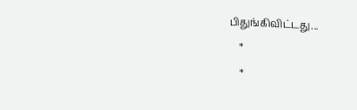பிதுங்கிவிட்டது...
    *
    *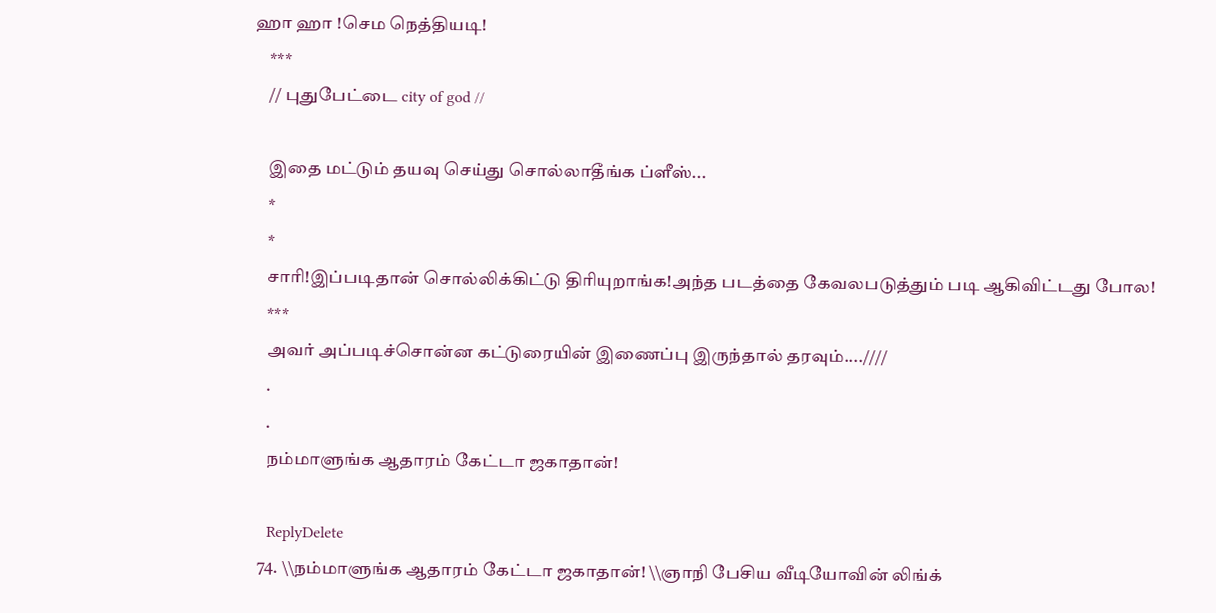ஹா ஹா !செம நெத்தியடி!
    ***
    // புதுபேட்டை city of god //

    இதை மட்டும் தயவு செய்து சொல்லாதீங்க ப்ளீஸ்...
    *
    *
    சாரி!இப்படிதான் சொல்லிக்கிட்டு திரியுறாங்க!அந்த படத்தை கேவலபடுத்தும் படி ஆகிவிட்டது போல!
    ***
    அவர் அப்படிச்சொன்ன கட்டுரையின் இணைப்பு இருந்தால் தரவும்....////
    .
    .
    நம்மாளுங்க ஆதாரம் கேட்டா ஜகாதான்!

    ReplyDelete
  74. \\நம்மாளுங்க ஆதாரம் கேட்டா ஜகாதான்! \\ஞாநி பேசிய வீடியோவின் லிங்க்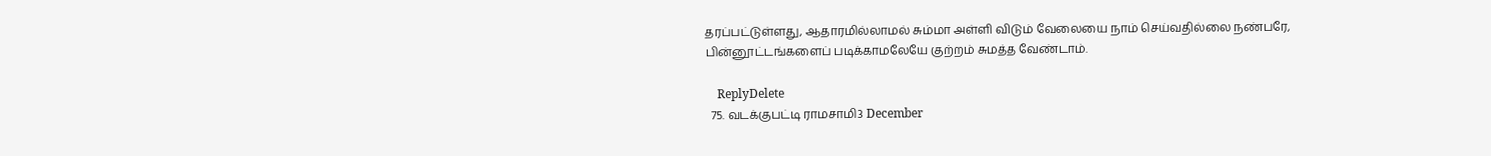தரப்பட்டுள்ளது, ஆதாரமில்லாமல் சும்மா அள்ளி விடும் வேலையை நாம் செய்வதில்லை நண்பரே, பின்னூட்டங்களைப் படிக்காமலேயே குற்றம் சுமத்த வேண்டாம்.

    ReplyDelete
  75. வடக்குபட்டி ராமசாமி3 December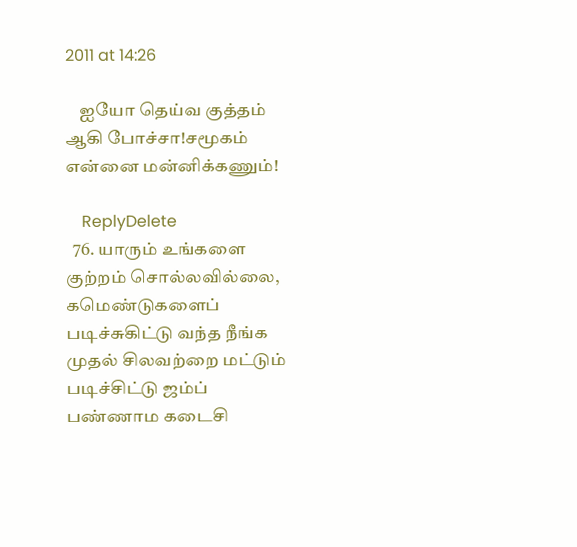2011 at 14:26

    ஐயோ தெய்வ குத்தம் ஆகி போச்சா!சமூகம் என்னை மன்னிக்கணும்!

    ReplyDelete
  76. யாரும் உங்களை குற்றம் சொல்லவில்லை, கமெண்டுகளைப் படிச்சுகிட்டு வந்த நீங்க முதல் சிலவற்றை மட்டும் படிச்சிட்டு ஜம்ப் பண்ணாம கடைசி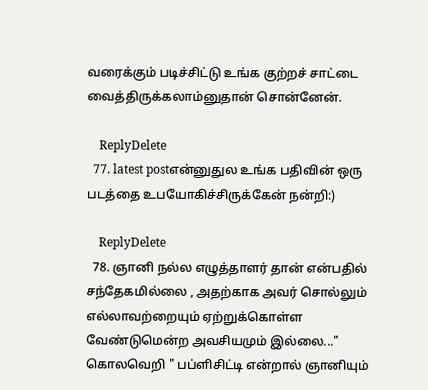வரைக்கும் படிச்சிட்டு உங்க குற்றச் சாட்டை வைத்திருக்கலாம்னுதான் சொன்னேன்.

    ReplyDelete
  77. latest postஎன்னுதுல உங்க பதிவின் ஒரு படத்தை உபயோகிச்சிருக்கேன் நன்றி:)

    ReplyDelete
  78. ஞானி நல்ல எழுத்தாளர் தான் என்பதில் சந்தேகமில்லை , அதற்காக அவர் சொல்லும் எல்லாவற்றையும் ஏற்றுக்கொள்ள வேண்டுமென்ற அவசியமும் இல்லை..." கொலவெறி " பப்ளிசிட்டி என்றால் ஞானியும்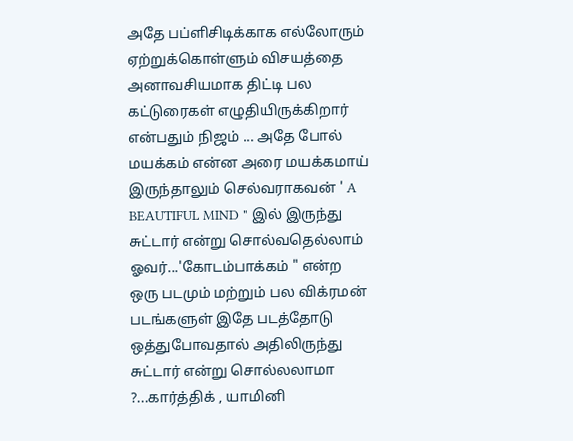அதே பப்ளிசிடிக்காக எல்லோரும் ஏற்றுக்கொள்ளும் விசயத்தை அனாவசியமாக திட்டி பல கட்டுரைகள் எழுதியிருக்கிறார் என்பதும் நிஜம் ... அதே போல் மயக்கம் என்ன அரை மயக்கமாய் இருந்தாலும் செல்வராகவன் ' A BEAUTIFUL MIND " இல் இருந்து சுட்டார் என்று சொல்வதெல்லாம் ஓவர்...'கோடம்பாக்கம் " என்ற ஒரு படமும் மற்றும் பல விக்ரமன் படங்களுள் இதே படத்தோடு ஒத்துபோவதால் அதிலிருந்து சுட்டார் என்று சொல்லலாமா ?...கார்த்திக் , யாமினி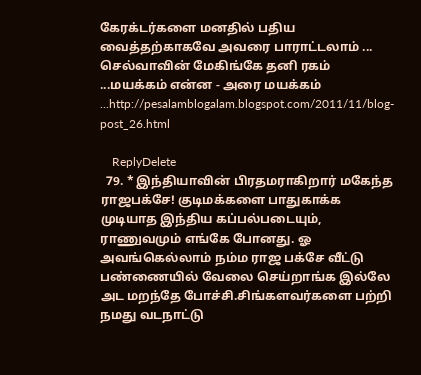கேரக்டர்களை மனதில் பதிய வைத்தற்காகவே அவரை பாராட்டலாம் ... செல்வாவின் மேகிங்கே தனி ரகம் ...மயக்கம் என்ன - அரை மயக்கம் ...http://pesalamblogalam.blogspot.com/2011/11/blog-post_26.html

    ReplyDelete
  79. * இந்தியாவின் பிரதமராகிறார் மகேந்த ராஜபக்சே! குடிமக்களை பாதுகாக்க முடியாத இந்திய கப்பல்படையும், ராணுவமும் எங்கே போனது. ஓ அவங்கெல்லாம் நம்ம ராஜ பக்சே வீட்டு பண்ணையில் வேலை செய்றாங்க இல்லே அட மறந்தே போச்சி.சிங்களவர்களை பற்றி நமது வடநாட்டு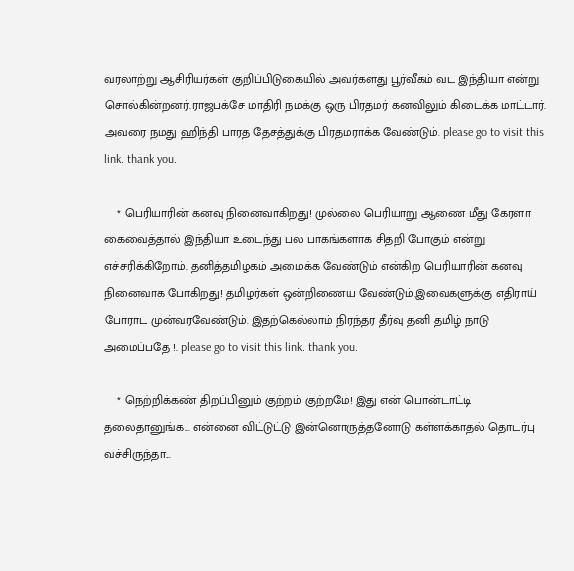வரலாற்று ஆசிரியர்கள் குறிப்பிடுகையில் அவர்களது பூர்வீகம் வட இந்தியா என்று சொல்கின்றனர்.ராஜபக்சே மாதிரி நமக்கு ஒரு பிரதமர் கனவிலும் கிடைக்க மாட்டார். அவரை நமது ஹிந்தி பாரத தேசத்துக்கு பிரதமராக்க வேண்டும். please go to visit this link. thank you.

    * பெரியாரின் கனவு நினைவாகிறது! முல்லை பெரியாறு ஆணை மீது கேரளா கைவைத்தால் இந்தியா உடைந்து பல பாகங்களாக சிதறி போகும் என்று எச்சரிக்கிறோம். தனித்தமிழகம் அமைக்க வேண்டும் என்கிற பெரியாரின் கனவு நினைவாக போகிறது! தமிழர்கள் ஒன்றிணைய வேண்டும்.இவைகளுக்கு எதிராய் போராட முன்வரவேண்டும். இதற்கெல்லாம் நிரந்தர தீர்வு தனி தமிழ் நாடு அமைப்பதே !. please go to visit this link. thank you.

    * நெற்றிக்கண் திறப்பினும் குற்றம் குற்றமே! இது என் பொன்டாட்டி தலைதானுங்க... என்னை விட்டுட்டு இன்னொருத்தனோடு கள்ளக்காதல் தொடர்பு வச்சிருந்தா...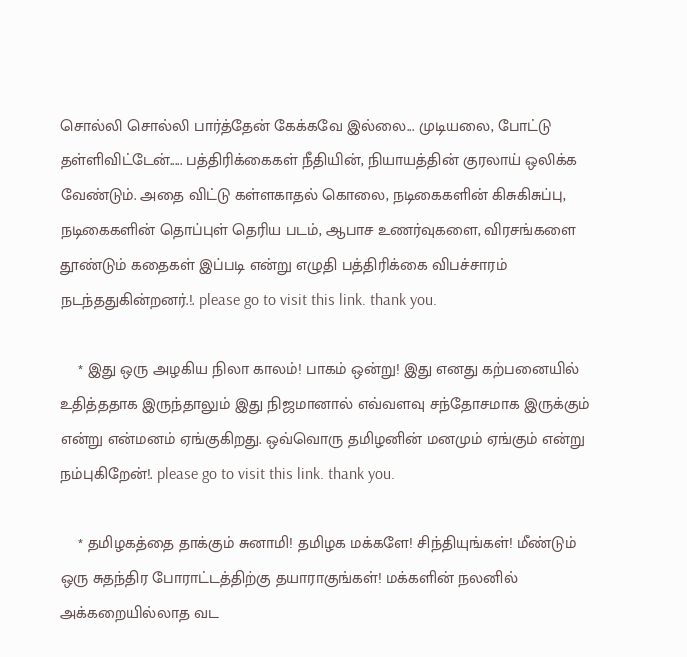சொல்லி சொல்லி பார்த்தேன் கேக்கவே இல்லை... முடியலை, போட்டு தள்ளிவிட்டேன்..... பத்திரிக்கைகள் நீதியின், நியாயத்தின் குரலாய் ஒலிக்க வேண்டும். அதை விட்டு கள்ளகாதல் கொலை, நடிகைகளின் கிசுகிசுப்பு, நடிகைகளின் தொப்புள் தெரிய படம், ஆபாச உணர்வுகளை, விரசங்களை தூண்டும் கதைகள் இப்படி என்று எழுதி பத்திரிக்கை விபச்சாரம் நடந்ததுகின்றனர்.!. please go to visit this link. thank you.

    * இது ஒரு அழகிய நிலா காலம்! பாகம் ஒன்று! இது எனது கற்பனையில் உதித்ததாக இருந்தாலும் இது நிஜமானால் எவ்வளவு சந்தோசமாக இருக்கும் என்று என்மனம் ஏங்குகிறது. ஒவ்வொரு தமிழனின் மனமும் ஏங்கும் என்று நம்புகிறேன்!. please go to visit this link. thank you.

    * தமிழகத்தை தாக்கும் சுனாமி! தமிழக மக்களே! சிந்தியுங்கள்! மீண்டும் ஒரு சுதந்திர போராட்டத்திற்கு தயாராகுங்கள்! மக்களின் நலனில் அக்கறையில்லாத வட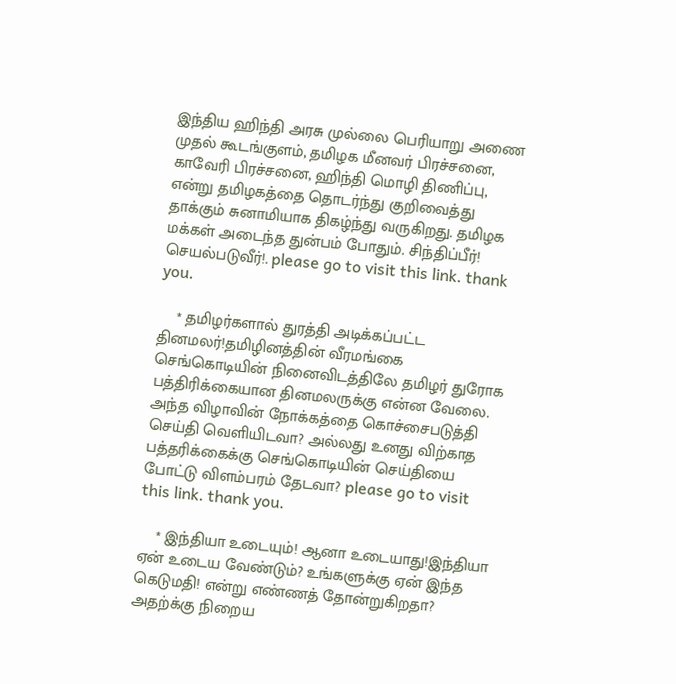இந்திய ஹிந்தி அரசு முல்லை பெரியாறு அணை முதல் கூடங்குளம், தமிழக மீனவர் பிரச்சனை, காவேரி பிரச்சனை, ஹிந்தி மொழி திணிப்பு, என்று தமிழகத்தை தொடர்ந்து குறிவைத்து தாக்கும் சுனாமியாக திகழ்ந்து வருகிறது. தமிழக மக்கள் அடைந்த துன்பம் போதும். சிந்திப்பீர்! செயல்படுவீர்!. please go to visit this link. thank you.

    * தமிழர்களால் துரத்தி அடிக்கப்பட்ட தினமலர்!தமிழினத்தின் வீரமங்கை செங்கொடியின் நினைவிடத்திலே தமிழர் துரோக பத்திரிக்கையான தினமலருக்கு என்ன வேலை. அந்த விழாவின் நோக்கத்தை கொச்சைபடுத்தி செய்தி வெளியிடவா? அல்லது உனது விற்காத பத்தரிக்கைக்கு செங்கொடியின் செய்தியை போட்டு விளம்பரம் தேடவா? please go to visit this link. thank you.

    * இந்தியா உடையும்! ஆனா உடையாது!இந்தியா ஏன் உடைய வேண்டும்? உங்களுக்கு ஏன் இந்த கெடுமதி! என்று எண்ணத் தோன்றுகிறதா? அதற்க்கு நிறைய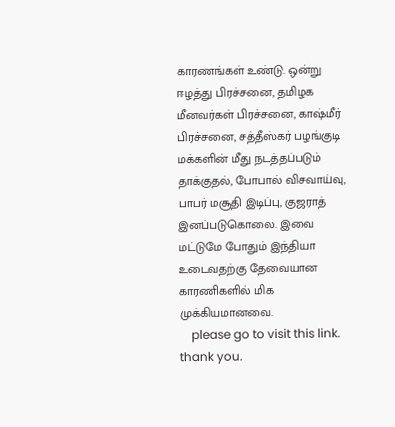காரணங்கள் உண்டு. ஒன்று ஈழத்து பிரச்சனை, தமிழக மீனவர்கள் பிரச்சனை, காஷ்மீர் பிரச்சனை, சத்தீஸ்கர் பழங்குடி மக்களின் மீது நடத்தப்படும் தாக்குதல், போபால் விசவாய்வு, பாபர் மசூதி இடிப்பு, குஜராத் இனப்படுகொலை. இவை மட்டுமே போதும் இந்தியா உடைவதற்கு தேவையான காரணிகளில் மிக முக்கியமானவை.
    please go to visit this link. thank you.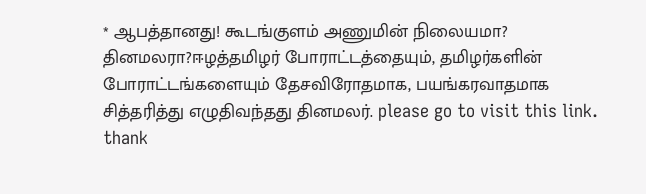* ஆபத்தானது! கூடங்குளம் அணுமின் நிலையமா? தினமலரா?ஈழத்தமிழர் போராட்டத்தையும், தமிழர்களின் போராட்டங்களையும் தேசவிரோதமாக, பயங்கரவாதமாக சித்தரித்து எழுதிவந்தது தினமலர். please go to visit this link. thank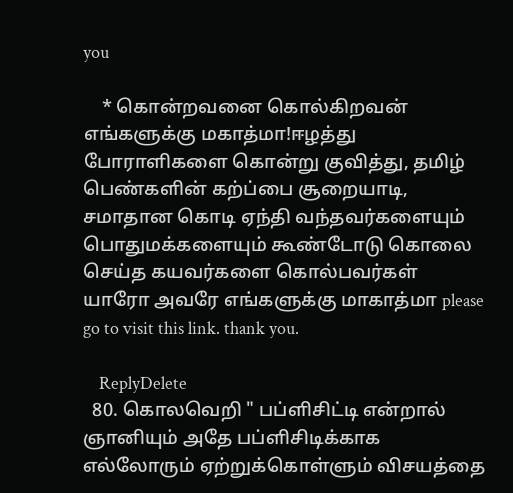you

    * கொன்றவனை கொல்கிறவன் எங்களுக்கு மகாத்மா!ஈழத்து போராளிகளை கொன்று குவித்து, தமிழ் பெண்களின் கற்ப்பை சூறையாடி, சமாதான கொடி ஏந்தி வந்தவர்களையும் பொதுமக்களையும் கூண்டோடு கொலை செய்த கயவர்களை கொல்பவர்கள் யாரோ அவரே எங்களுக்கு மாகாத்மா please go to visit this link. thank you.

    ReplyDelete
  80. கொலவெறி " பப்ளிசிட்டி என்றால் ஞானியும் அதே பப்ளிசிடிக்காக எல்லோரும் ஏற்றுக்கொள்ளும் விசயத்தை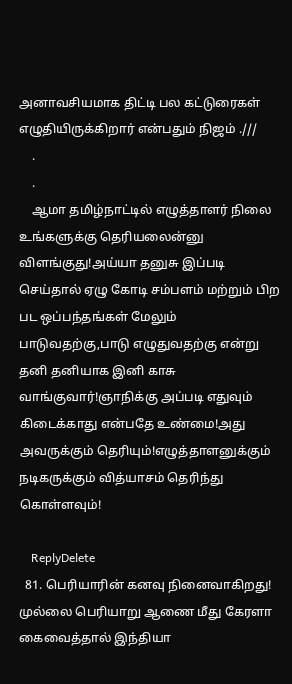அனாவசியமாக திட்டி பல கட்டுரைகள் எழுதியிருக்கிறார் என்பதும் நிஜம் .///
    .
    .
    ஆமா தமிழ்நாட்டில் எழுத்தாளர் நிலை உங்களுக்கு தெரியலைன்னு விளங்குது!அய்யா தனுசு இப்படி செய்தால் ஏழு கோடி சம்பளம் மற்றும் பிற பட ஒப்பந்தங்கள் மேலும் பாடுவதற்கு,பாடு எழுதுவதற்கு என்று தனி தனியாக இனி காசு வாங்குவார்!ஞாநிக்கு அப்படி எதுவும் கிடைக்காது என்பதே உண்மை!அது அவருக்கும் தெரியும்!எழுத்தாளனுக்கும் நடிகருக்கும் வித்யாசம் தெரிந்து கொள்ளவும்!

    ReplyDelete
  81. பெரியாரின் கனவு நினைவாகிறது! முல்லை பெரியாறு ஆணை மீது கேரளா கைவைத்தால் இந்தியா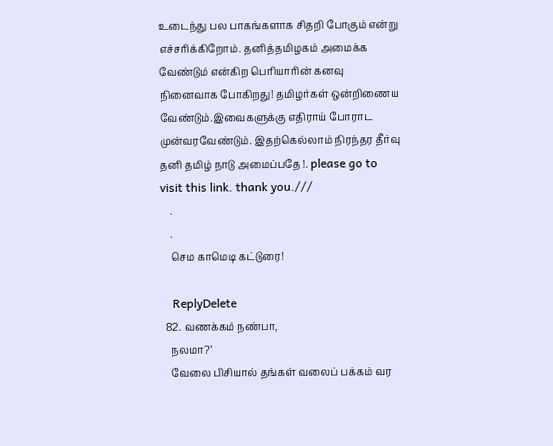உடைந்து பல பாகங்களாக சிதறி போகும் என்று எச்சரிக்கிறோம். தனித்தமிழகம் அமைக்க வேண்டும் என்கிற பெரியாரின் கனவு நினைவாக போகிறது! தமிழர்கள் ஒன்றிணைய வேண்டும்.இவைகளுக்கு எதிராய் போராட முன்வரவேண்டும். இதற்கெல்லாம் நிரந்தர தீர்வு தனி தமிழ் நாடு அமைப்பதே !. please go to visit this link. thank you.///
    .
    .
    செம காமெடி கட்டுரை!

    ReplyDelete
  82. வணக்கம் நண்பா,
    நலமா?’
    வேலை பிசியால் தங்கள் வலைப் பக்கம் வர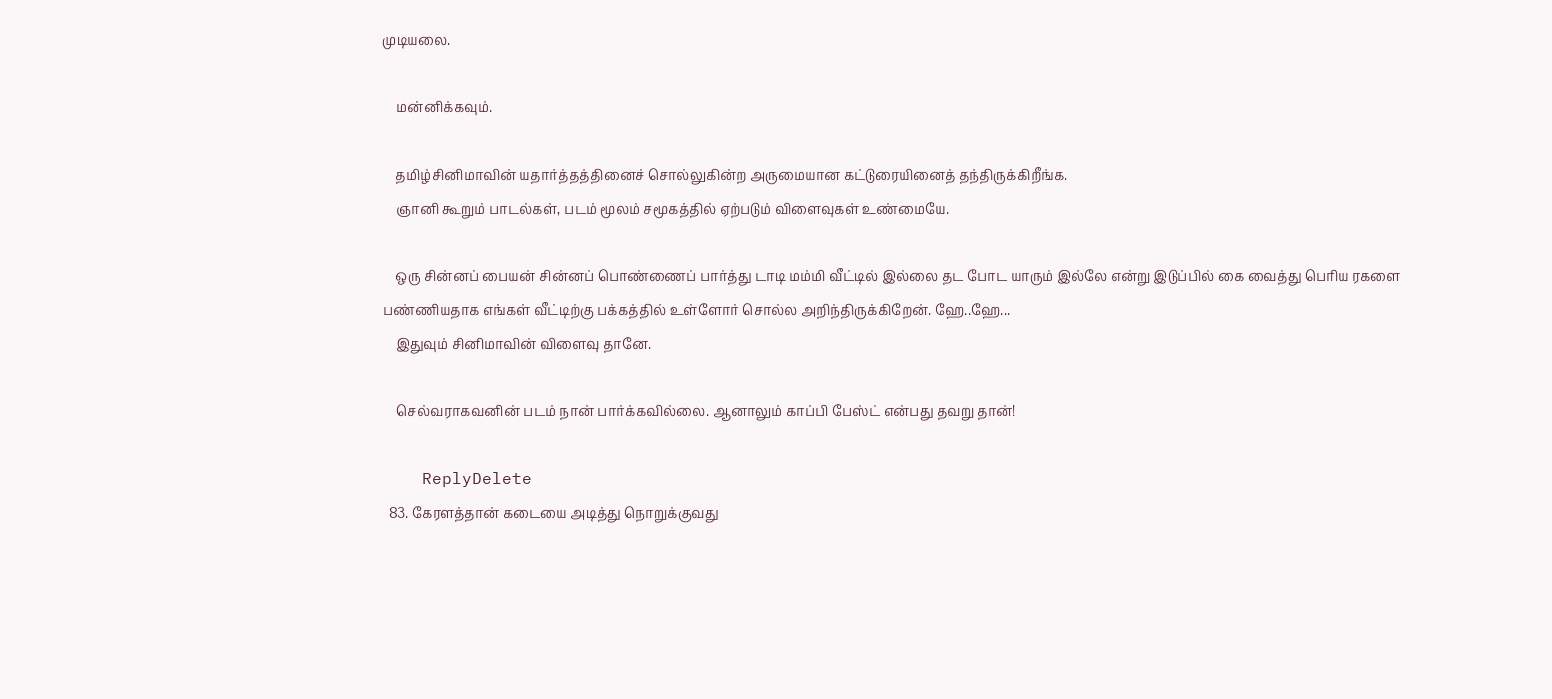முடியலை.

    மன்னிக்கவும்.

    தமிழ்சினிமாவின் யதார்த்தத்தினைச் சொல்லுகின்ற அருமையான கட்டுரையினைத் தந்திருக்கிறீங்க.
    ஞானி கூறும் பாடல்கள், படம் மூலம் சமூகத்தில் ஏற்படும் விளைவுகள் உண்மையே.

    ஒரு சின்னப் பையன் சின்னப் பொண்ணைப் பார்த்து டாடி மம்மி வீட்டில் இல்லை தட போட யாரும் இல்லே என்று இடுப்பில் கை வைத்து பெரிய ரகளை பண்ணியதாக எங்கள் வீட்டிற்கு பக்கத்தில் உள்ளோர் சொல்ல அறிந்திருக்கிறேன். ஹே..ஹே...
    இதுவும் சினிமாவின் விளைவு தானே.

    செல்வராகவனின் படம் நான் பார்க்கவில்லை. ஆனாலும் காப்பி பேஸ்ட் என்பது தவறு தான்!

    ReplyDelete
  83. கேரளத்தான் கடையை அடித்து நொறுக்குவது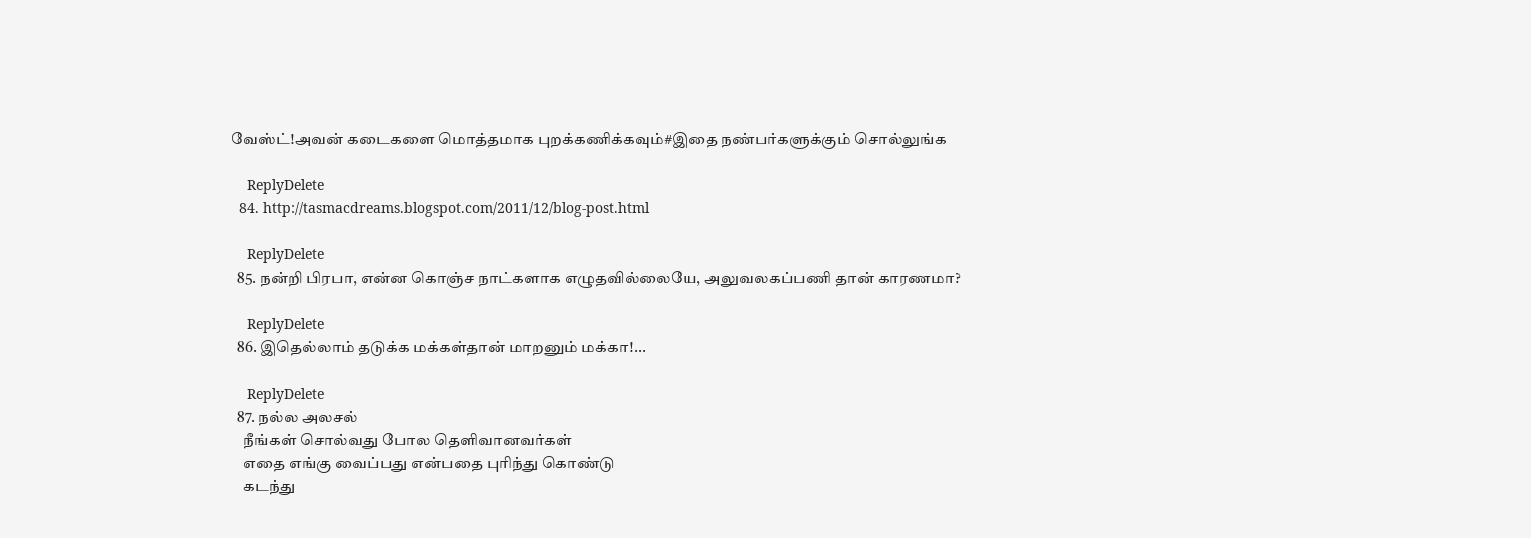வேஸ்ட்!அவன் கடைகளை மொத்தமாக புறக்கணிக்கவும்#இதை நண்பர்களுக்கும் சொல்லுங்க

    ReplyDelete
  84. http://tasmacdreams.blogspot.com/2011/12/blog-post.html

    ReplyDelete
  85. நன்றி பிரபா, என்ன கொஞ்ச நாட்களாக எழுதவில்லையே, அலுவலகப்பணி தான் காரணமா?

    ReplyDelete
  86. இதெல்லாம் தடுக்க மக்கள்தான் மாறனும் மக்கா!...

    ReplyDelete
  87. நல்ல அலசல்
    நீங்கள் சொல்வது போல தெளிவானவர்கள்
    எதை எங்கு வைப்பது என்பதை புரிந்து கொண்டு
    கடந்து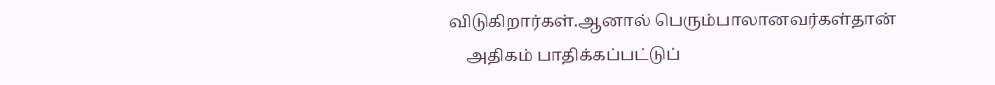விடுகிறார்கள்.ஆனால் பெரும்பாலானவர்கள்தான்
    அதிகம் பாதிக்கப்பட்டுப்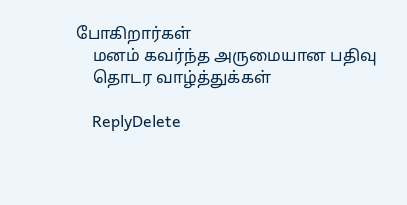போகிறார்கள்
    மனம் கவர்ந்த அருமையான பதிவு
    தொடர வாழ்த்துக்கள்

    ReplyDelete